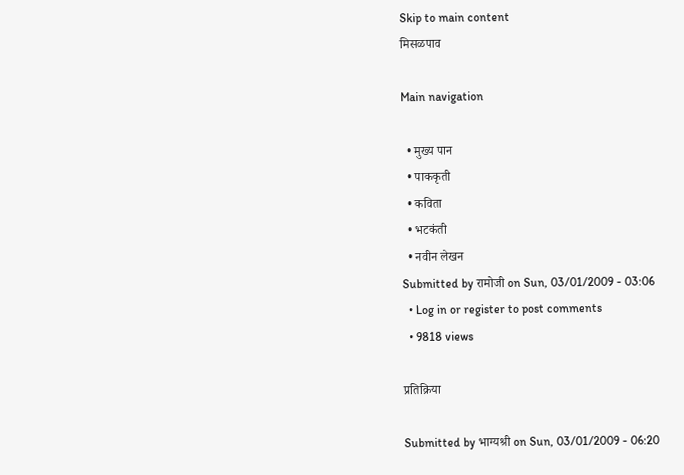Skip to main content
मिसळपाव

Main navigation

  • मुख्य पान
  • पाककृती
  • कविता
  • भटकंती
  • नवीन लेखन
Submitted by रामोजी on Sun, 03/01/2009 - 03:06
  • Log in or register to post comments
  • 9818 views

प्रतिक्रिया

Submitted by भाग्यश्री on Sun, 03/01/2009 - 06:20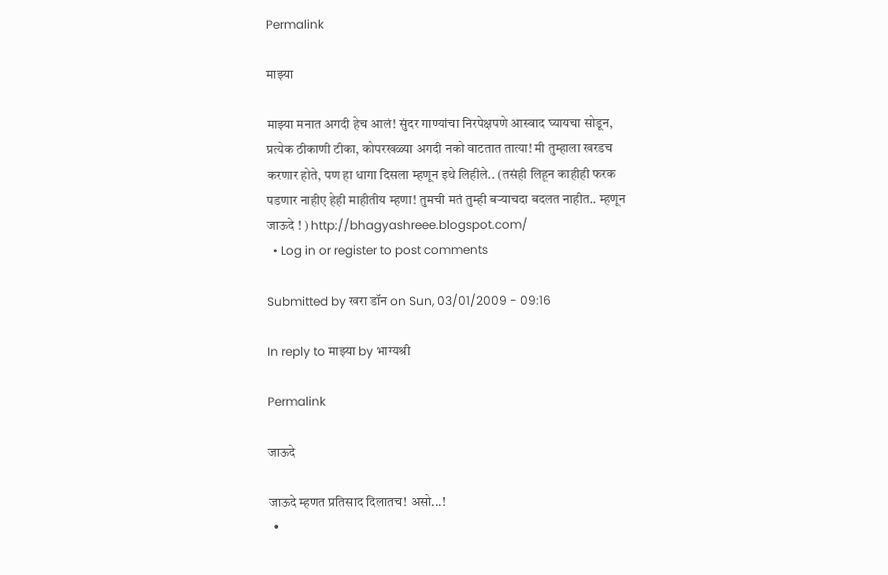Permalink

माझ्या

माझ्या मनात अगदी हेच आलं! सुंदर गाण्यांचा निरपेक्षपणे आस्वाद घ्यायचा सोडून, प्रत्येक ठीकाणी टीका, कोपरखळ्या अगदी नको वाटतात तात्या! मी तुम्हाला खरडच करणार होते, पण हा धागा दिसला म्हणून इथे लिहीले.. (तसंही लिहून काहीही फरक पडणार नाहीए हेही माहीतीय म्हणा! तुमची मतं तुम्ही बर्‍याचदा बदलत नाहीत.. म्हणून जाऊदे ! ) http://bhagyashreee.blogspot.com/
  • Log in or register to post comments

Submitted by खरा डॉन on Sun, 03/01/2009 - 09:16

In reply to माझ्या by भाग्यश्री

Permalink

जाऊदे

जाऊदे म्हणत प्रतिसाद दिलातच! असो...!
  •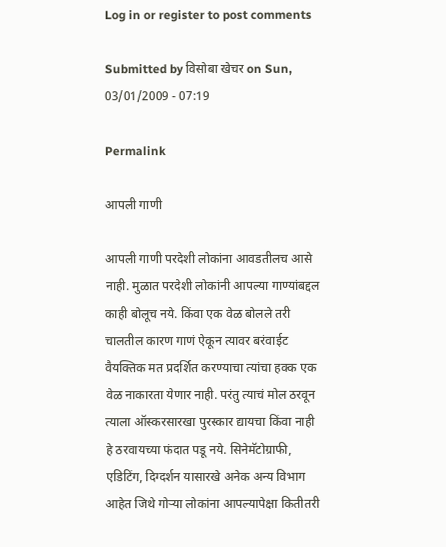Log in or register to post comments

Submitted by विसोबा खेचर on Sun, 03/01/2009 - 07:19

Permalink

आपली गाणी

आपली गाणी परदेशी लोकांना आवडतीलच आसे नाही. मुळात परदेशी लोकांनी आपल्या गाण्यांबद्दल काही बोलूच नये. किंवा एक वेळ बोलले तरी चालतील कारण गाणं ऐकून त्यावर बरंवाईट वैयक्तिक मत प्रदर्शित करण्याचा त्यांचा हक्क एक वेळ नाकारता येणार नाही. परंतु त्याचं मोल ठरवून त्याला ऑस्करसारखा पुरस्कार द्यायचा किंवा नाही हे ठरवायच्या फंदात पडू नये. सिनेमॅटोग्राफी, एडिटिंग, दिग्दर्शन यासारखे अनेक अन्य विभाग आहेत जिथे गोर्‍या लोकांना आपल्यापेक्षा कितीतरी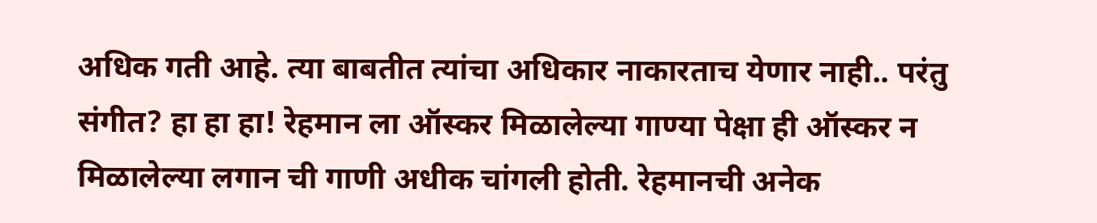अधिक गती आहे. त्या बाबतीत त्यांचा अधिकार नाकारताच येणार नाही.. परंतु संगीत? हा हा हा! रेहमान ला ऑस्कर मिळालेल्या गाण्या पेक्षा ही ऑस्कर न मिळालेल्या लगान ची गाणी अधीक चांगली होती. रेहमानची अनेक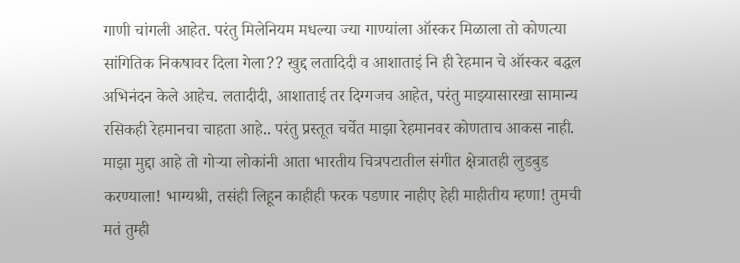गाणी चांगली आहेत. परंतु मिलेनियम मधल्या ज्या गाण्यांला ऑस्कर मिळाला तो कोणत्या सांगितिक निकषावर दिला गेला?? खुद्द लतादिदी व आशाताइं नि ही रेहमान चे ऑस्कर बद्धल अभिनंदन केले आहेच. लतादीदी, आशाताई तर दिग्गजच आहेत, परंतु माझ्यासारखा सामान्य रसिकही रेहमानचा चाहता आहे.. परंतु प्रस्तूत चर्चेत माझा रेहमानवर कोणताच आकस नाही. माझा मुद्दा आहे तो गोर्‍या लोकांनी आता भारतीय चित्रपटातील संगीत क्षेत्रातही लुडबुड करण्याला! भाग्यश्री, तसंही लिहून काहीही फरक पडणार नाहीए हेही माहीतीय म्हणा! तुमची मतं तुम्ही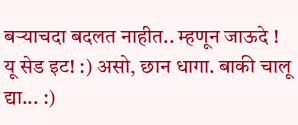बर्‍याचदा बदलत नाहीत.. म्हणून जाऊदे ! यू सेड इट! :) असो, छान धागा. बाकी चालू द्या... :)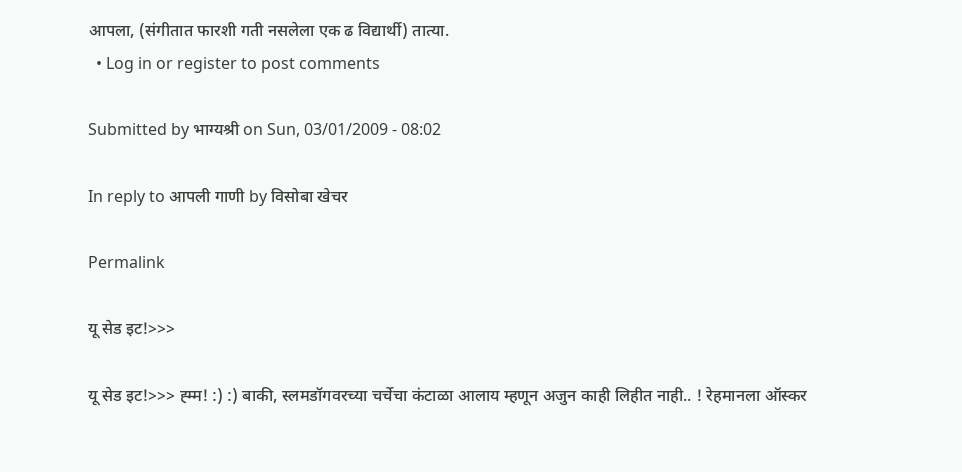आपला, (संगीतात फारशी गती नसलेला एक ढ विद्यार्थी) तात्या.
  • Log in or register to post comments

Submitted by भाग्यश्री on Sun, 03/01/2009 - 08:02

In reply to आपली गाणी by विसोबा खेचर

Permalink

यू सेड इट!>>>

यू सेड इट!>>> ह्म्म! :) :) बाकी, स्लमडॉगवरच्या चर्चेचा कंटाळा आलाय म्हणून अजुन काही लिहीत नाही.. ! रेहमानला ऑस्कर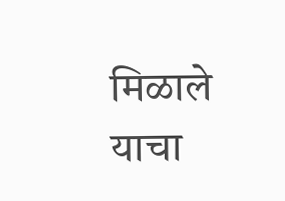मिळाले याचा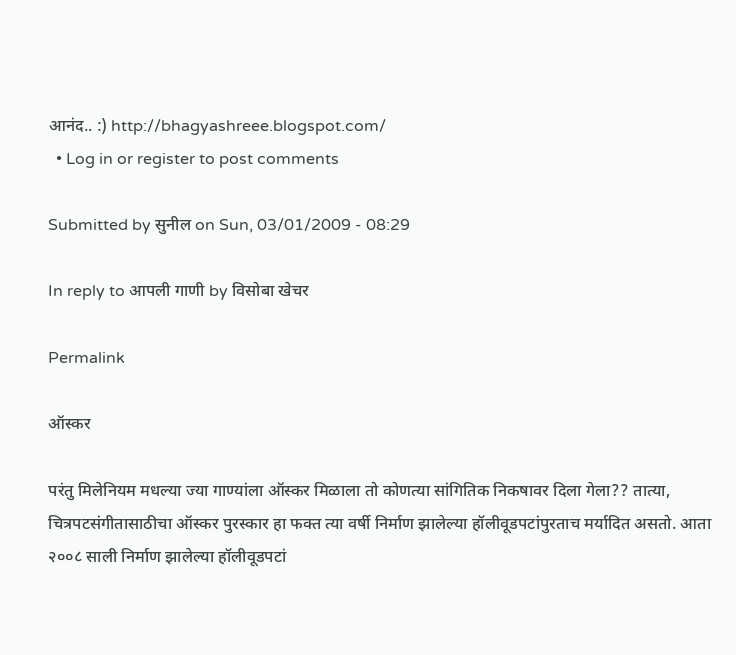आनंद.. :) http://bhagyashreee.blogspot.com/
  • Log in or register to post comments

Submitted by सुनील on Sun, 03/01/2009 - 08:29

In reply to आपली गाणी by विसोबा खेचर

Permalink

ऑस्कर

परंतु मिलेनियम मधल्या ज्या गाण्यांला ऑस्कर मिळाला तो कोणत्या सांगितिक निकषावर दिला गेला?? तात्या, चित्रपटसंगीतासाठीचा ऑस्कर पुरस्कार हा फक्त त्या वर्षी निर्माण झालेल्या हॉलीवूडपटांपुरताच मर्यादित असतो. आता २००८ साली निर्माण झालेल्या हॉलीवूडपटां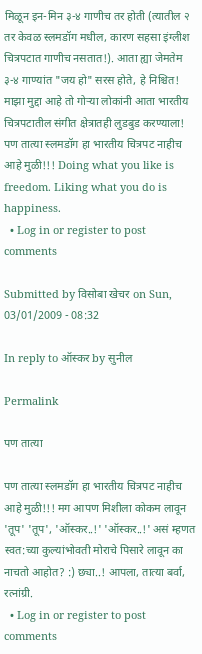मिळून इन-मिन ३-४ गाणीच तर होती (त्यातील २ तर केवळ स्लमडॉग मधील, कारण सहसा इंग्लीश चित्रपटात गाणीच नसतात!). आता ह्या जेमतेम ३-४ गाण्यांत "जय हो" सरस होते, हे निश्चित! माझा मुद्दा आहे तो गोर्‍या लोकांनी आता भारतीय चित्रपटातील संगीत क्षेत्रातही लुडबुड करण्याला! पण तात्या स्लमडॉग हा भारतीय चित्रपट नाहीच आहे मुळी!!! Doing what you like is freedom. Liking what you do is happiness.
  • Log in or register to post comments

Submitted by विसोबा खेचर on Sun, 03/01/2009 - 08:32

In reply to ऑस्कर by सुनील

Permalink

पण तात्या

पण तात्या स्लमडॉग हा भारतीय चित्रपट नाहीच आहे मुळी!!! मग आपण मिशीला कोकम लावून 'तूप' 'तूप', 'ऑस्कर..!' 'ऑस्कर..!' असं म्हणत स्वत:च्या कुल्यांभोवती मोराचे पिसारे लावून का नाचतो आहोत? :) छ्या..! आपला, तात्या बर्वा, रत्नांग्री.
  • Log in or register to post comments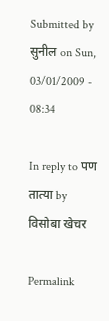Submitted by सुनील on Sun, 03/01/2009 - 08:34

In reply to पण तात्या by विसोबा खेचर

Permalink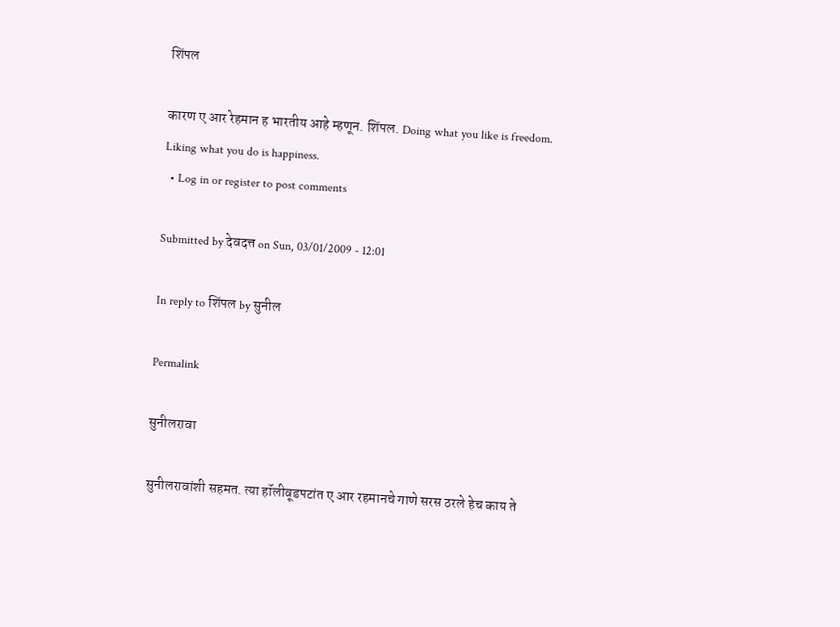शिंपल

कारण ए आर रेहमान ह भारतीय आहे म्हणून. शिंपल. Doing what you like is freedom. Liking what you do is happiness.
  • Log in or register to post comments

Submitted by देवदत्त on Sun, 03/01/2009 - 12:01

In reply to शिंपल by सुनील

Permalink

सुनीलरावा

सुनीलरावांशी सहमत. त्या हॉलीवूडपटांत ए आर रहमानचे गाणे सरस ठरले हेच काय ते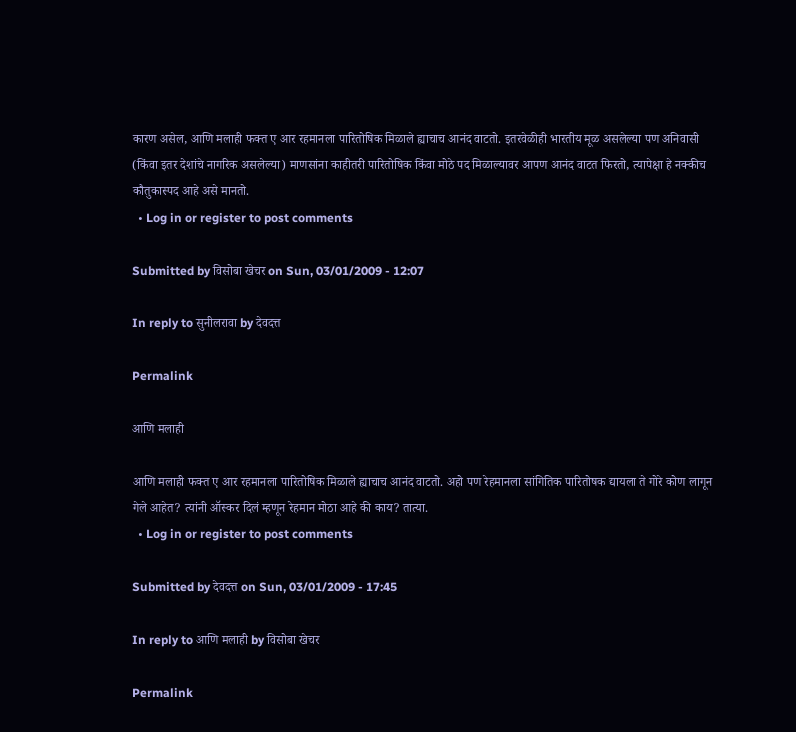कारण असेल, आणि मलाही फक्त ए आर रहमानला पारितोषिक मिळाले ह्याचाच आनंद वाटतो. इतरवेळीही भारतीय मूळ असलेल्या पण अनिवासी (किंवा इतर देशांचे नागरिक असलेल्या) माणसांना काहीतरी पारितोषिक किंवा मोठे पद मिळाल्यावर आपण आनंद वाटत फिरतो, त्यापेक्षा हे नक्कीच कौतुकास्पद आहे असे मानतो.
  • Log in or register to post comments

Submitted by विसोबा खेचर on Sun, 03/01/2009 - 12:07

In reply to सुनीलरावा by देवदत्त

Permalink

आणि मलाही

आणि मलाही फक्त ए आर रहमानला पारितोषिक मिळाले ह्याचाच आनंद वाटतो. अहो पण रेहमानला सांगितिक पारितोषक द्यायला ते गोरे कोण लागून गेले आहेत? त्यांनी ऑस्कर दिलं म्हणून रेहमान मोठा आहे की काय? तात्या.
  • Log in or register to post comments

Submitted by देवदत्त on Sun, 03/01/2009 - 17:45

In reply to आणि मलाही by विसोबा खेचर

Permalink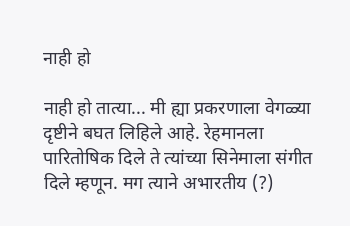नाही हो

नाही हो तात्या... मी ह्या प्रकरणाला वेगळ्या दृष्टीने बघत लिहिले आहे. रेहमानला पारितोषिक दिले ते त्यांच्या सिनेमाला संगीत दिले म्हणून. मग त्याने अभारतीय (?)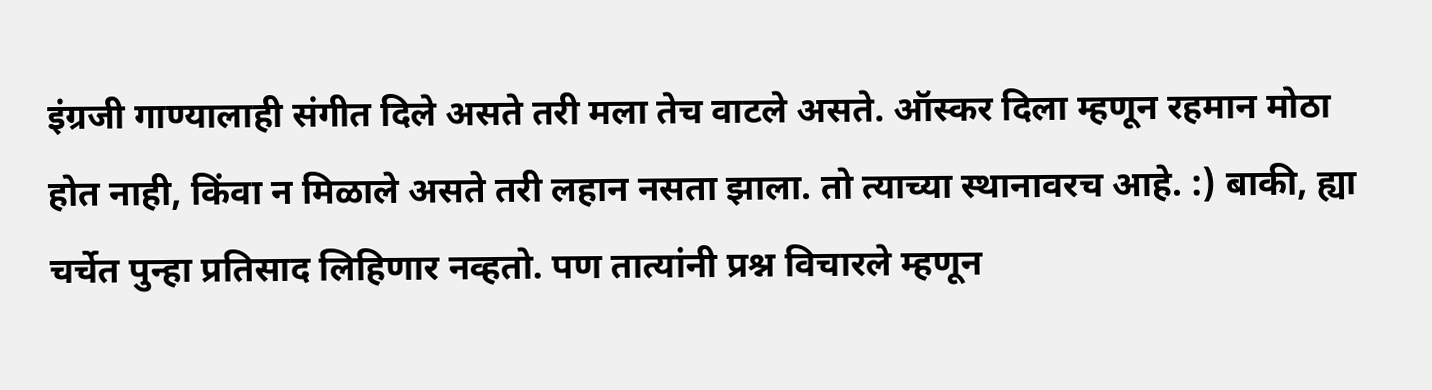इंग्रजी गाण्यालाही संगीत दिले असते तरी मला तेच वाटले असते. ऑस्कर दिला म्हणून रहमान मोठा होत नाही, किंवा न मिळाले असते तरी लहान नसता झाला. तो त्याच्या स्थानावरच आहे. :) बाकी, ह्या चर्चेत पुन्हा प्रतिसाद लिहिणार नव्हतो. पण तात्यांनी प्रश्न विचारले म्हणून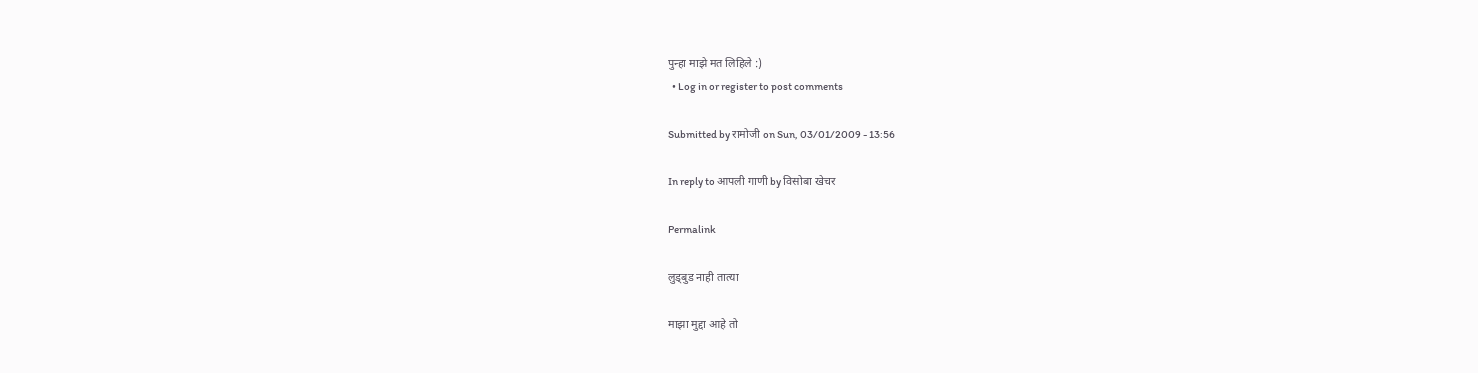पुन्हा माझे मत लिहिले :)
  • Log in or register to post comments

Submitted by रामोजी on Sun, 03/01/2009 - 13:56

In reply to आपली गाणी by विसोबा खेचर

Permalink

लुड्बुड नाही तात्या

माझा मुद्दा आहे तो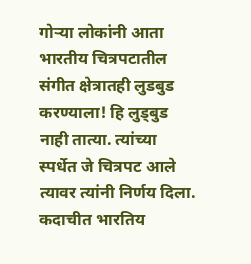गोर्‍या लोकांनी आता भारतीय चित्रपटातील संगीत क्षेत्रातही लुडबुड करण्याला! हि लुड्बुड नाही तात्या. त्यांच्या स्पर्धेत जे चित्रपट आले त्यावर त्यांनी निर्णय दिला. कदाचीत भारतिय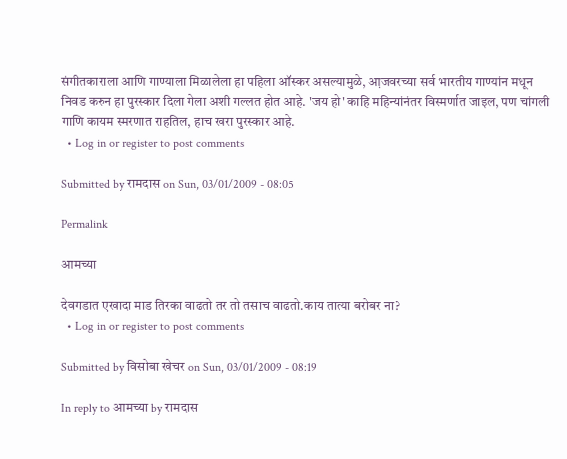संगीतकाराला आणि गाण्याला मिळालेला हा पहिला ऑस्कर असल्यामुळे, आ़जवरच्या सर्व भारतीय गाण्यांन मधून निवड करुन हा पुरस्कार दिला गेला अशी गल्लत होत आहे. 'जय हो' काहि महिन्यांनंतर विस्मर्णात जाइल, पण चांगली गाणि कायम स्मरणात राहतिल, हाच खरा पुरस्कार आहे.
  • Log in or register to post comments

Submitted by रामदास on Sun, 03/01/2009 - 08:05

Permalink

आमच्या

देवगडात एखादा माड तिरका वाढतो तर तो तसाच वाढतो.काय तात्या बरोबर ना?
  • Log in or register to post comments

Submitted by विसोबा खेचर on Sun, 03/01/2009 - 08:19

In reply to आमच्या by रामदास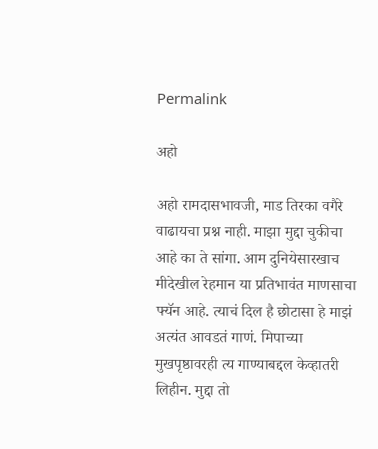Permalink

अहो

अहो रामदासभावजी, माड तिरका वगैरे वाढायचा प्रश्न नाही. माझा मुद्दा चुकीचा आहे का ते सांगा. आम दुनियेसारखाच मीदेखील रेहमान या प्रतिभावंत माणसाचा फ्यॅन आहे. त्याचं दिल है छोटासा हे माझं अत्यंत आवडतं गाणं. मिपाच्या मुखपृष्ठावरही त्य गाण्याबद्दल केव्हातरी लिहीन. मुद्दा तो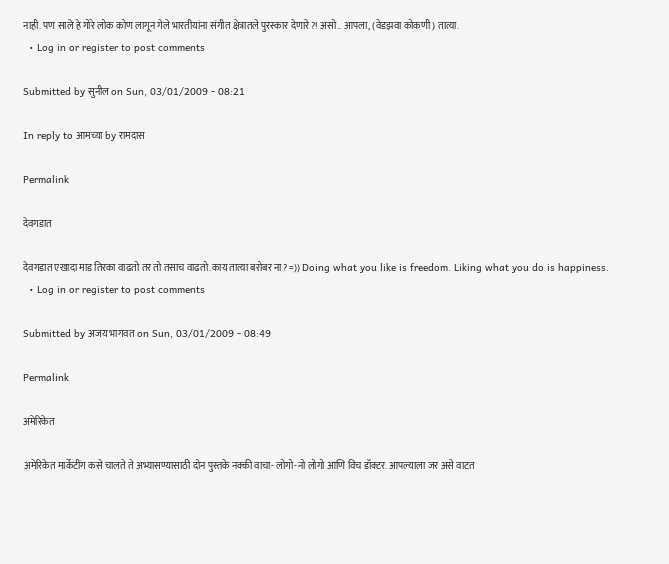नाही. पण साले हे गोरे लोक कोण लागून गेले भारतीयांना संगीत क्षेत्रातले पुरस्कार देणारे?! असो.. आपला, (वेडझवा कोकणी) तात्या.
  • Log in or register to post comments

Submitted by सुनील on Sun, 03/01/2009 - 08:21

In reply to आमच्या by रामदास

Permalink

देवगडात

देवगडात एखादा माड तिरका वाढतो तर तो तसाच वाढतो.काय तात्या बरोबर ना? =)) Doing what you like is freedom. Liking what you do is happiness.
  • Log in or register to post comments

Submitted by अजय भागवत on Sun, 03/01/2009 - 08:49

Permalink

अमेरिकेत

अमेरिकेत मार्केटींग कसे चालते ते अभ्यासण्यासाठी दोन पुस्तके नक्की वाचा- लोगो-नो लोगो आणि विच डॉक्टर. आपल्याला जर असे वाटत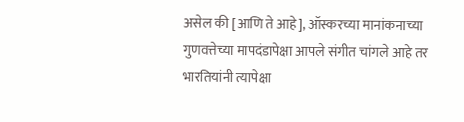असेल की [आणि ते आहे], ऑस्करच्या मानांकनाच्या गुणवत्तेच्या मापदंडापेक्षा आपले संगीत चांगले आहे तर भारतियांनी त्यापेक्षा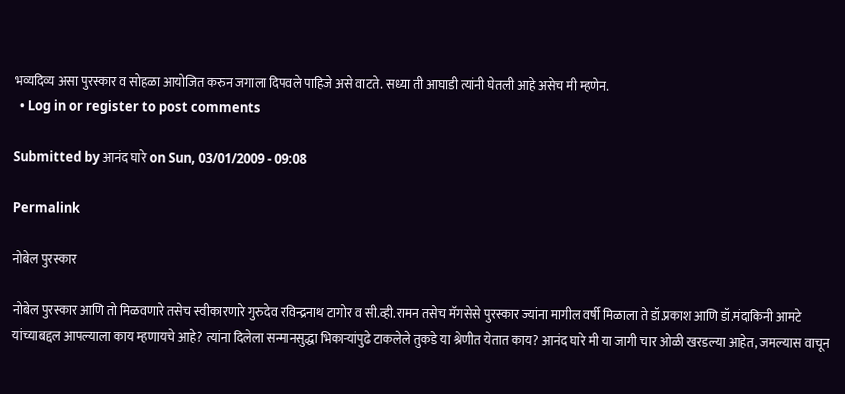भव्यदिव्य असा पुरस्कार व सोहळा आयोजित करुन जगाला दिपवले पाहिजे असे वाटते. सध्या ती आघाडी त्यांनी घेतली आहे असेच मी म्हणेन.
  • Log in or register to post comments

Submitted by आनंद घारे on Sun, 03/01/2009 - 09:08

Permalink

नोबेल पुरस्कार

नोबेल पुरस्कार आणि तो मिळवणारे तसेच स्वीकारणारे गुरुदेव रविन्द्रनाथ टागोर व सी.व्ही.रामन तसेच मॅगसेसे पुरस्कार ज्यांना मागील वर्षी मिळाला ते डॉ.प्रकाश आणि डॉ.मंदाकिनी आमटे यांच्याबद्दल आपल्याला काय म्हणायचे आहे? त्यांना दिलेला सन्मानसुद्धा भिकार्‍यांपुढे टाकलेले तुकडे या श्रेणीत येतात काय? आनंद घारे मी या जागी चार ओळी खरडल्या आहेत, जमल्यास वाचून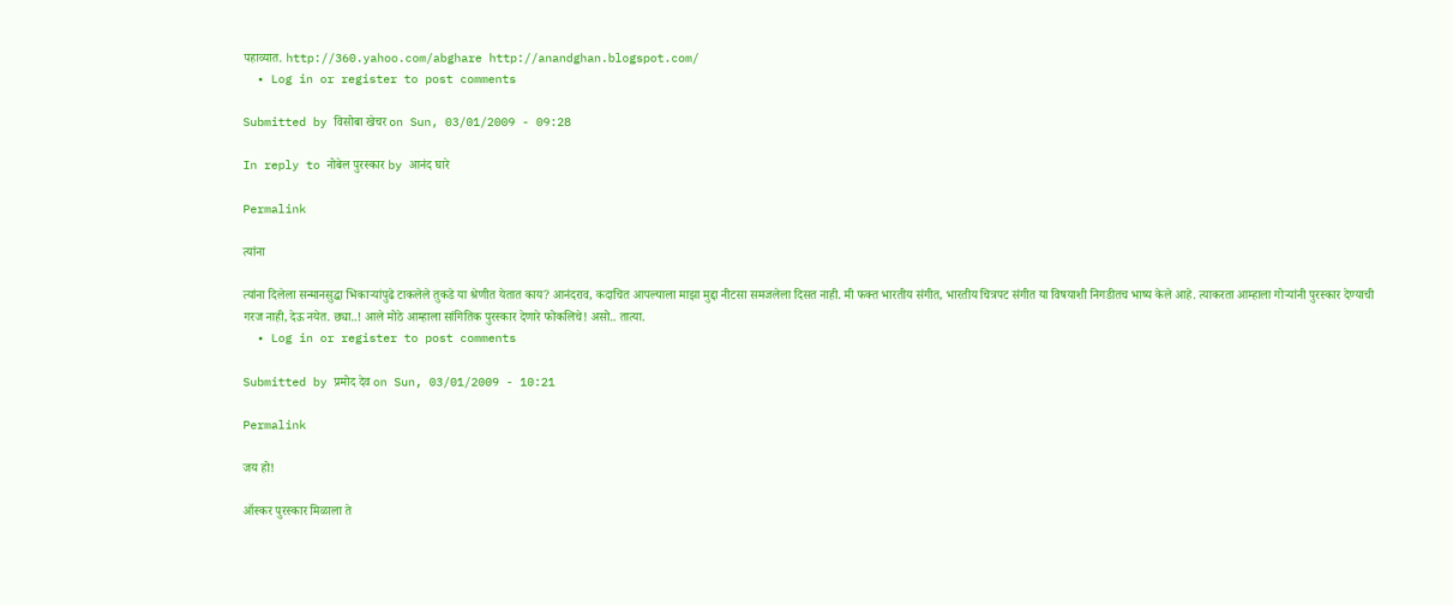पहाव्यात. http://360.yahoo.com/abghare http://anandghan.blogspot.com/
  • Log in or register to post comments

Submitted by विसोबा खेचर on Sun, 03/01/2009 - 09:28

In reply to नोबेल पुरस्कार by आनंद घारे

Permalink

त्यांना

त्यांना दिलेला सन्मानसुद्धा भिकार्‍यांपुढे टाकलेले तुकडे या श्रेणीत येतात काय? आनंदराव, कदाचित आपल्याला माझा मुद्दा नीटसा समजलेला दिसत नाही. मी फक्त भारतीय संगीत, भारतीय चित्रपट संगीत या विषयाशी निगडीतच भाष्य केले आहे. त्याकरता आम्हाला गोर्‍यांनी पुरस्कार देण्याची गरज नाही, देऊ नयेत. छ्या..! आले मोठे आम्हाला सांगितिक पुरस्कार देणारे फोकलिचे! असो.. तात्या.
  • Log in or register to post comments

Submitted by प्रमोद देव on Sun, 03/01/2009 - 10:21

Permalink

जय हो!

ऑस्कर पुरस्कार मिळाला ते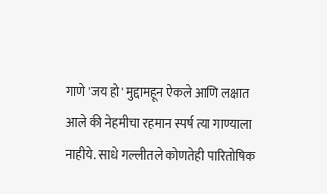गाणे 'जय हो' मुद्दामहून ऐकले आणि लक्षात आले की नेहमीचा रहमान स्पर्ष त्या गाण्याला नाहीये. साधे गल्लीतले कोणतेही पारितोषिक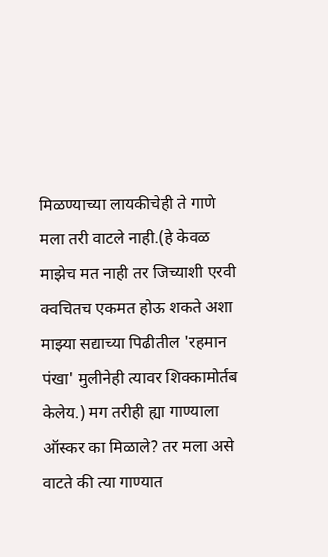मिळण्याच्या लायकीचेही ते गाणे मला तरी वाटले नाही.(हे केवळ माझेच मत नाही तर जिच्याशी एरवी क्वचितच एकमत होऊ शकते अशा माझ्या सद्याच्या पिढीतील 'रहमान पंखा' मुलीनेही त्यावर शिक्कामोर्तब केलेय.) मग तरीही ह्या गाण्याला ऑस्कर का मिळाले? तर मला असे वाटते की त्या गाण्यात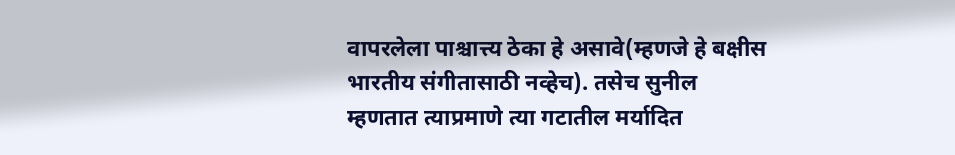वापरलेला पाश्चात्त्य ठेका हे असावे(म्हणजे हे बक्षीस भारतीय संगीतासाठी नव्हेच). तसेच सुनील म्हणतात त्याप्रमाणे त्या गटातील मर्यादित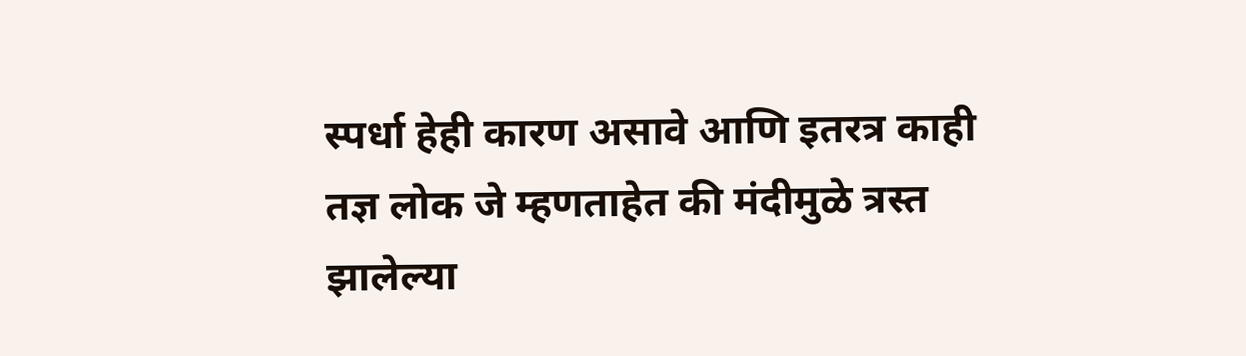स्पर्धा हेही कारण असावे आणि इतरत्र काही तज्ञ लोक जे म्हणताहेत की मंदीमुळे त्रस्त झालेल्या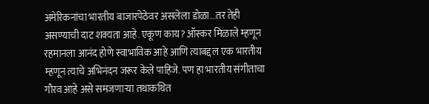अमेरिकनांचा भारतीय बाजारपेठेवर असलेला डोळा...तर तेही असण्याची दाट शक्यता आहे. एकूण काय? ऑस्कर मिळाले म्हणून रहमानला आनंद होणे स्वाभाविक आहे आणि त्याबद्दल एक भारतीय म्हणून त्याचे अभिनंदन जरूर केले पाहिजे. पण हा भारतीय संगीताचा गौरव आहे असे समजणार्‍या तथाकथित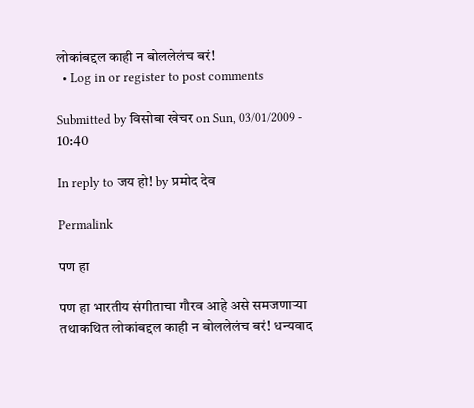लोकांबद्दल काही न बोललेलंच बरं!
  • Log in or register to post comments

Submitted by विसोबा खेचर on Sun, 03/01/2009 - 10:40

In reply to जय हो! by प्रमोद देव

Permalink

पण हा

पण हा भारतीय संगीताचा गौरव आहे असे समजणार्‍या तथाकथित लोकांबद्दल काही न बोललेलंच बरं! धन्यवाद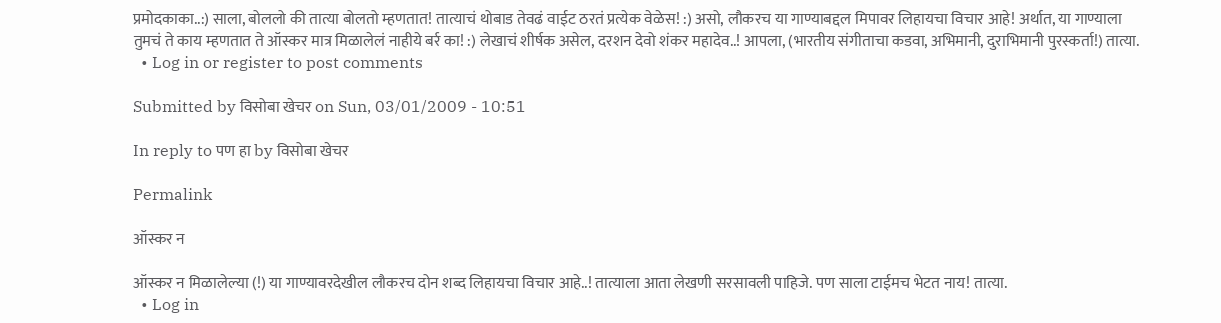प्रमोदकाका..:) साला, बोललो की तात्या बोलतो म्हणतात! तात्याचं थोबाड तेवढं वाईट ठरतं प्रत्येक वेळेस! :) असो, लौकरच या गाण्याबद्दल मिपावर लिहायचा विचार आहे! अर्थात, या गाण्याला तुमचं ते काय म्हणतात ते ऑस्कर मात्र मिळालेलं नाहीये बर्र का! :) लेखाचं शीर्षक असेल, दरशन देवो शंकर महादेव..! आपला, (भारतीय संगीताचा कडवा, अभिमानी, दुराभिमानी पुरस्कर्ता!) तात्या.
  • Log in or register to post comments

Submitted by विसोबा खेचर on Sun, 03/01/2009 - 10:51

In reply to पण हा by विसोबा खेचर

Permalink

ऑस्कर न

ऑस्कर न मिळालेल्या (!) या गाण्यावरदेखील लौकरच दोन शब्द लिहायचा विचार आहे..! तात्याला आता लेखणी सरसावली पाहिजे. पण साला टाईमच भेटत नाय! तात्या.
  • Log in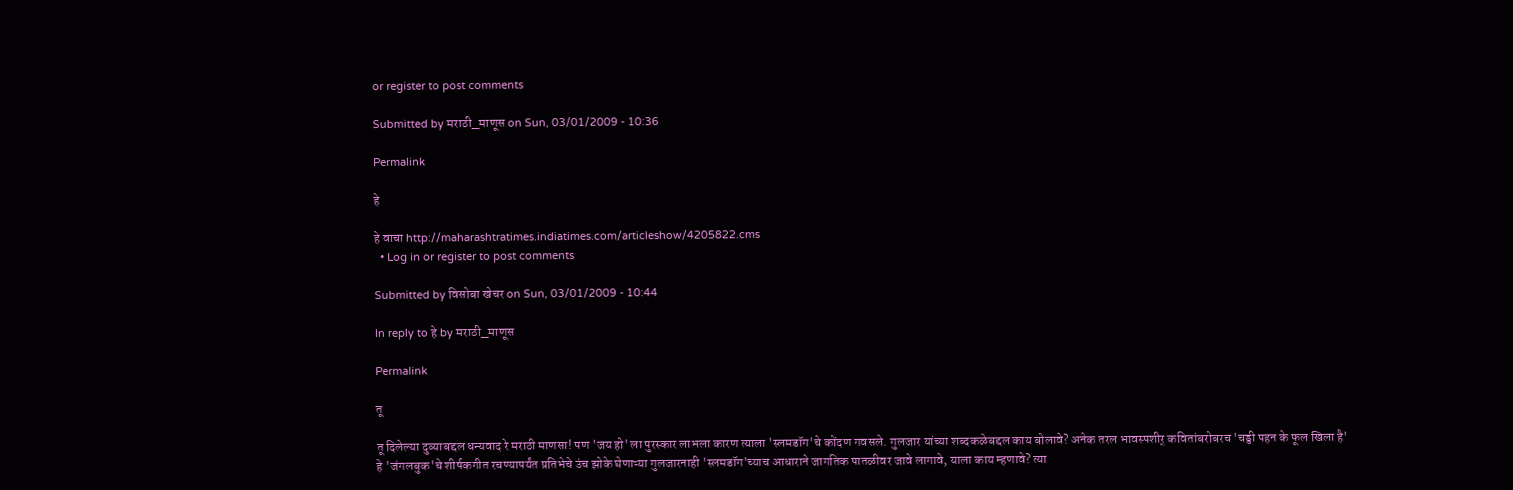or register to post comments

Submitted by मराठी_माणूस on Sun, 03/01/2009 - 10:36

Permalink

हे

हे वाचा http://maharashtratimes.indiatimes.com/articleshow/4205822.cms
  • Log in or register to post comments

Submitted by विसोबा खेचर on Sun, 03/01/2009 - 10:44

In reply to हे by मराठी_माणूस

Permalink

तू

तू दिलेल्या दुव्याबद्दल धन्यवाद रे मराठी माणसा! पण 'जय हो' ला पुरस्कार लाभला कारण त्याला 'स्लमडॉग'चे कोंदण गवसले. गुलजार यांच्या शब्दकळेबद्दल काय बोलावे? अनेक तरल भावस्पशीर् कवितांबरोबरच 'चड्डी पहन के फूल खिला है' हे 'जंगलबुक'चे शीर्षकगीत रचण्यापर्यंत प्रतिभेचे उंच झोके घेणाऱ्या गुलजारनाही 'स्लमडॉग'च्याच आधाराने जागतिक पातळीवर जावे लागावे, याला काय म्हणावे? त्या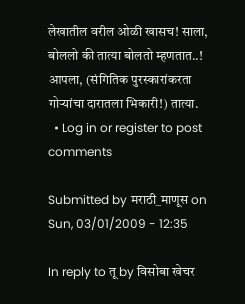लेखातील वरील ओळी खासच! साला, बोललो की तात्या बोलतो म्हणतात..! आपला, (संगितिक पुरस्कारांकरता गोर्‍यांचा दारातला भिकारी!) तात्या.
  • Log in or register to post comments

Submitted by मराठी_माणूस on Sun, 03/01/2009 - 12:35

In reply to तू by विसोबा खेचर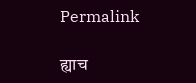Permalink

ह्याच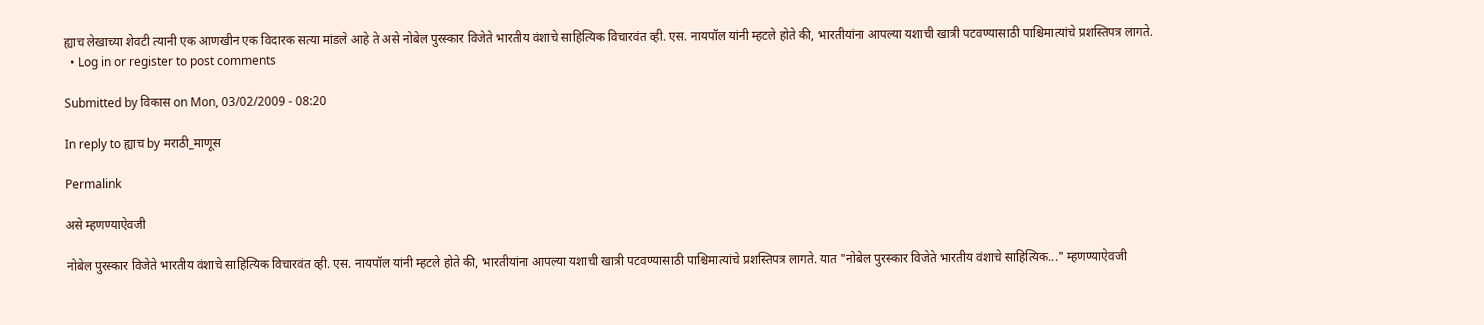ह्याच लेखाच्या शेवटी त्यानी एक आणखीन एक विदारक सत्या मांडले आहे ते असे नोबेल पुरस्कार विजेते भारतीय वंशाचे साहित्यिक विचारवंत व्ही. एस. नायपॉल यांनी म्हटले होते की, भारतीयांना आपल्या यशाची खात्री पटवण्यासाठी पाश्चिमात्यांचे प्रशस्तिपत्र लागते.
  • Log in or register to post comments

Submitted by विकास on Mon, 03/02/2009 - 08:20

In reply to ह्याच by मराठी_माणूस

Permalink

असे म्हणण्याऐवजी

नोबेल पुरस्कार विजेते भारतीय वंशाचे साहित्यिक विचारवंत व्ही. एस. नायपॉल यांनी म्हटले होते की, भारतीयांना आपल्या यशाची खात्री पटवण्यासाठी पाश्चिमात्यांचे प्रशस्तिपत्र लागते. यात "नोबेल पुरस्कार विजेते भारतीय वंशाचे साहित्यिक..." म्हणण्याऐवजी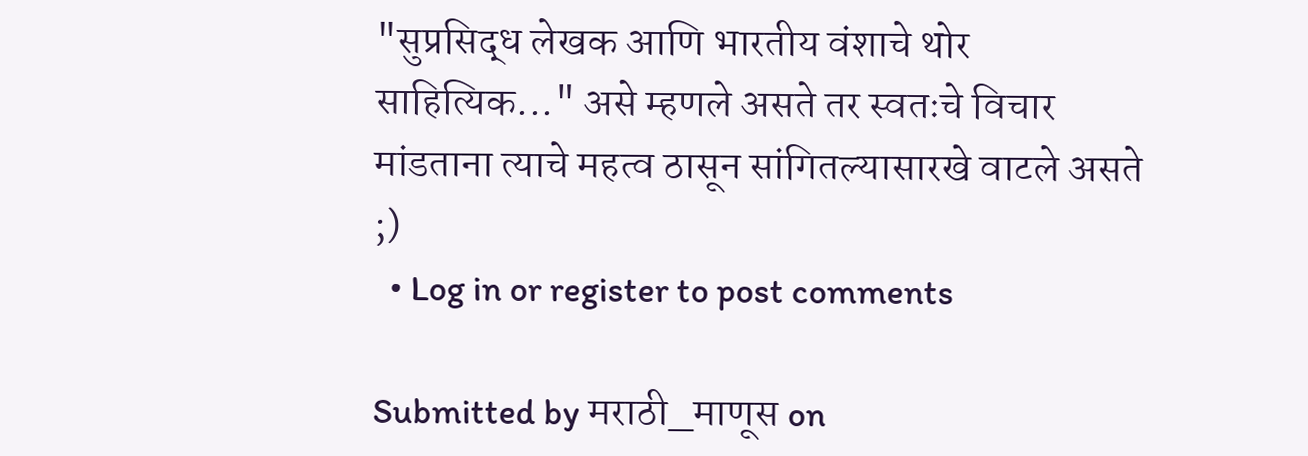"सुप्रसिद्ध लेखक आणि भारतीय वंशाचे थोर साहित्यिक..." असे म्हणले असते तर स्वतःचे विचार मांडताना त्याचे महत्व ठासून सांगितल्यासारखे वाटले असते ;)
  • Log in or register to post comments

Submitted by मराठी_माणूस on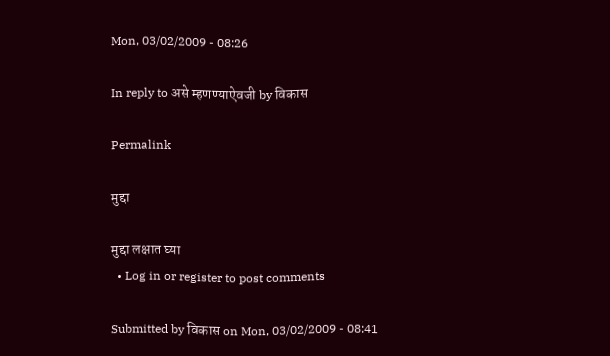Mon, 03/02/2009 - 08:26

In reply to असे म्हणण्याऐवजी by विकास

Permalink

मुद्दा

मुद्दा लक्षात घ्या
  • Log in or register to post comments

Submitted by विकास on Mon, 03/02/2009 - 08:41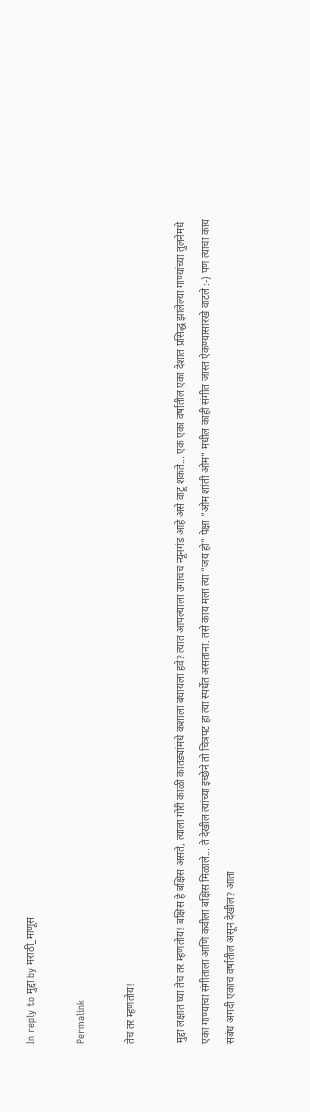In reply to मुद्दा by मराठी_माणूस

Permalink

तेच तर म्हणतोय!

मुद्दा लक्षात घ्या तेच तर म्हणतोय! बक्षिस हे बक्षिस असते, त्याला गोरी काळी कातड्यांमधे कशाला बघायला हवे? त्यात आपल्याला उगाचच न्यूनगंड आहे असे वाटू शकते... एक एका वर्षातील एका देशात प्रसिद्ध झालेल्या गाण्यांच्या तुलनेमधे एका गाण्याचा संगीताला आणि कवीला बक्षिस मिळाले... ते देखील त्यांच्या इच्छेने तो चित्रपट हा त्या स्पर्धेत असताना. तसे काय मला त्या "जय हो" पेक्षा "ओम शांती ओम" मधील काही संगीत जास्त ऐकण्यासारखे वाटले :-) पण त्याचा काय संबंध अगदी एकाच वर्षातील असून देखील? आता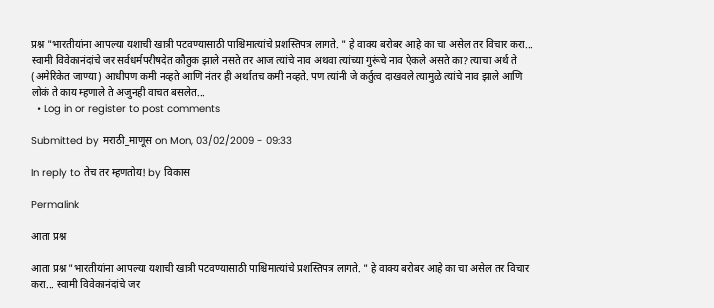प्रश्न "भारतीयांना आपल्या यशाची खात्री पटवण्यासाठी पाश्चिमात्यांचे प्रशस्तिपत्र लागते. " हे वाक्य बरोबर आहे का चा असेल तर विचार करा... स्वामी विवेकानंदांचे जर सर्वधर्मपरीषदेत कौतुक झाले नसते तर आज त्यांचे नाव अथवा त्यांच्या गुरूंचे नाव ऐकले असते का? त्याचा अर्थ ते (अमेरिकेत जाण्या) आधीपण कमी नव्हते आणि नंतर ही अर्थातच कमी नव्हते. पण त्यांनी जे कर्तुत्व दाखवले त्यामुळे त्यांचे नाव झाले आणि लोकं ते काय म्हणाले ते अजुनही वाचत बसलेत...
  • Log in or register to post comments

Submitted by मराठी_माणूस on Mon, 03/02/2009 - 09:33

In reply to तेच तर म्हणतोय! by विकास

Permalink

आता प्रश्न

आता प्रश्न "भारतीयांना आपल्या यशाची खात्री पटवण्यासाठी पाश्चिमात्यांचे प्रशस्तिपत्र लागते. " हे वाक्य बरोबर आहे का चा असेल तर विचार करा... स्वामी विवेकानंदांचे जर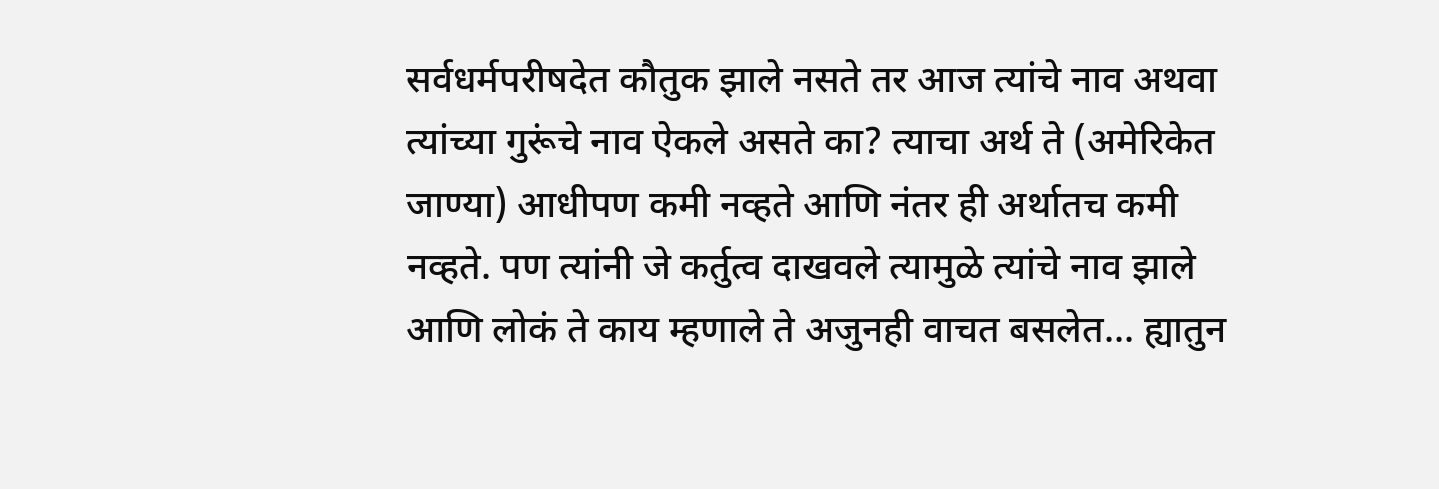सर्वधर्मपरीषदेत कौतुक झाले नसते तर आज त्यांचे नाव अथवा त्यांच्या गुरूंचे नाव ऐकले असते का? त्याचा अर्थ ते (अमेरिकेत जाण्या) आधीपण कमी नव्हते आणि नंतर ही अर्थातच कमी नव्हते. पण त्यांनी जे कर्तुत्व दाखवले त्यामुळे त्यांचे नाव झाले आणि लोकं ते काय म्हणाले ते अजुनही वाचत बसलेत... ह्यातुन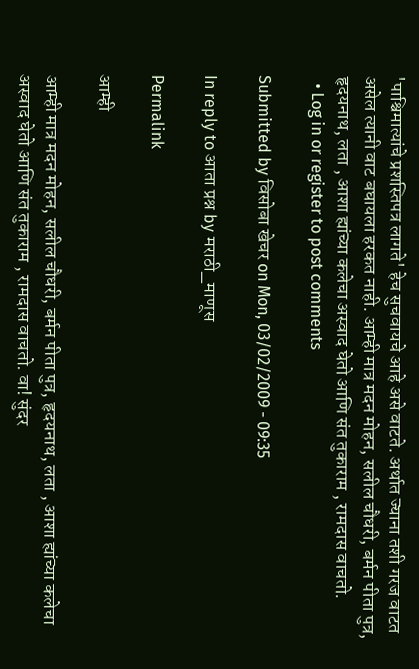'पाश्चिमात्यांचे प्रशस्तिपत्र लागते' हेच सुचवायचे आहे असे वाटते. अर्थात ज्याना तशी गरज वाटत असेल त्यानी वाट बघायला हरकत नाही. आम्ही मात्र मदन मोहन, सलील चौधरी, बर्मन पीता पुत्र, हृदयनाथ, लता , आशा ह्यांच्या कलेचा अस्वाद घेतो आणि संत तुकाराम , रामदास वाचतो.
  • Log in or register to post comments

Submitted by विसोबा खेचर on Mon, 03/02/2009 - 09:35

In reply to आता प्रश्न by मराठी_माणूस

Permalink

आम्ही

आम्ही मात्र मदन मोहन, सलील चौधरी, बर्मन पीता पुत्र, हृदयनाथ, लता , आशा ह्यांच्या कलेचा अस्वाद घेतो आणि संत तुकाराम , रामदास वाचतो. वा! सुंदर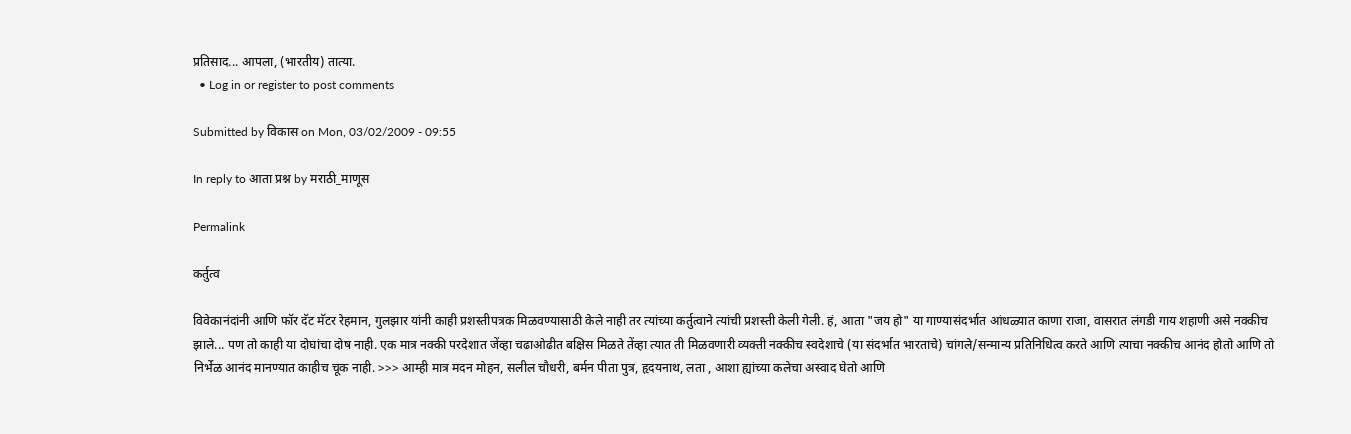प्रतिसाद... आपला, (भारतीय) तात्या.
  • Log in or register to post comments

Submitted by विकास on Mon, 03/02/2009 - 09:55

In reply to आता प्रश्न by मराठी_माणूस

Permalink

कर्तुत्व

विवेकानंदांनी आणि फॉर दॅट मॅटर रेहमान, गुलझार यांनी काही प्रशस्तीपत्रक मिळवण्यासाठी केले नाही तर त्यांच्या कर्तुत्वाने त्यांची प्रशस्ती केली गेली. हं, आता "जय हो" या गाण्यासंदर्भात आंधळ्यात काणा राजा, वासरात लंगडी गाय शहाणी असे नक्कीच झाले... पण तो काही या दोघांचा दोष नाही. एक मात्र नक्की परदेशात जेंव्हा चढाओढीत बक्षिस मिळते तेंव्हा त्यात ती मिळवणारी व्यक्ती नक्कीच स्वदेशाचे (या संदर्भात भारताचे) चांगले/सन्मान्य प्रतिनिधित्व करते आणि त्याचा नक्कीच आनंद होतो आणि तो निर्भेळ आनंद मानण्यात काहीच चूक नाही. >>> आम्ही मात्र मदन मोहन, सलील चौधरी, बर्मन पीता पुत्र, हृदयनाथ, लता , आशा ह्यांच्या कलेचा अस्वाद घेतो आणि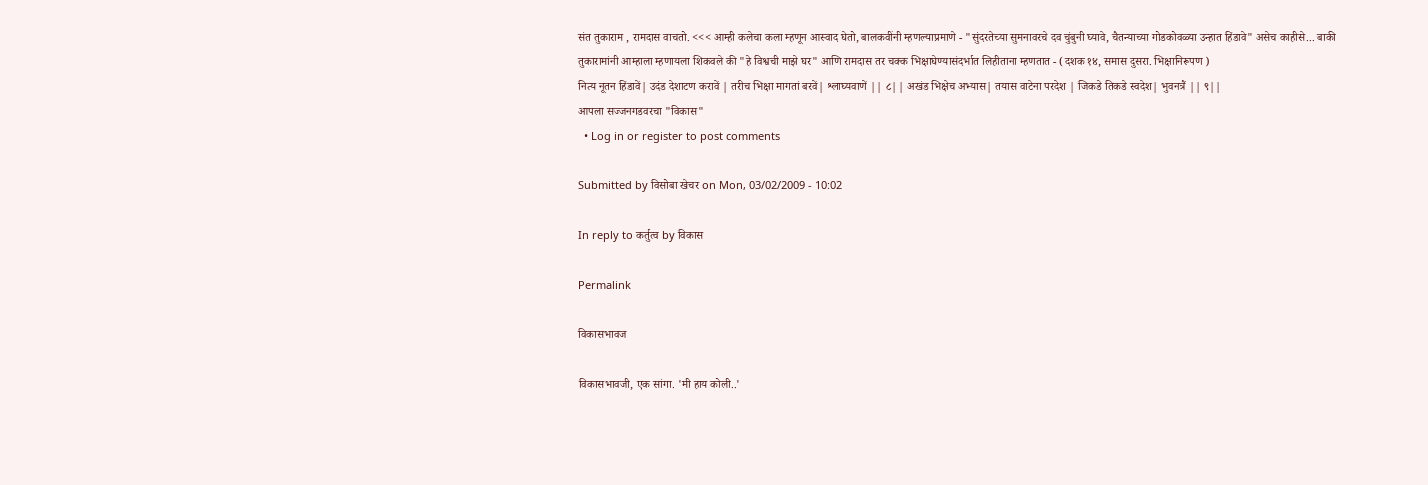संत तुकाराम , रामदास वाचतो. <<< आम्ही कलेचा कला म्हणून आस्वाद घेतो, बालकवींनी म्हणल्याप्रमाणे - "सुंदरतेच्या सुमनावरचे दव चुंबुनी घ्यावे, चैतन्याच्या गोडकोवळ्या उन्हात हिंडावे" असेच काहीसे... बाकी तुकारामांनी आम्हाला म्हणायला शिकवले की "हे विश्वची माझे घर" आणि रामदास तर चक्क भिक्षाघेण्यासंदर्भात लिहीताना म्हणतात - (दशक १४, समास दुसरा. भिक्षानिरूपण )
नित्य नूतन हिंडावें| उदंड देशाटण करावें | तरीच भिक्षा मागतां बरवें| श्लाघ्यवाणें || ८|| अखंड भिक्षेच अभ्यास| तयास वाटेना परदेश | जिकडे तिकडे स्वदेश| भुवनत्रैं || ९||
आपला सज्जनगडवरचा "विकास"
  • Log in or register to post comments

Submitted by विसोबा खेचर on Mon, 03/02/2009 - 10:02

In reply to कर्तुत्व by विकास

Permalink

विकासभावज

विकासभावजी, एक सांगा. 'मी हाय कोली..'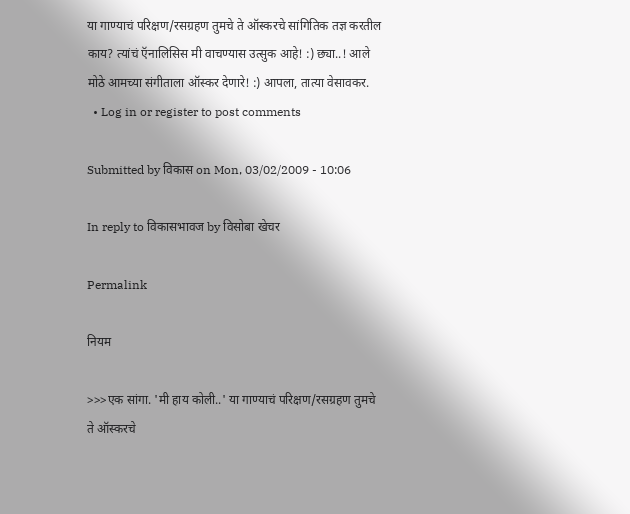या गाण्याचं परिक्षण/रसग्रहण तुमचे ते ऑस्करचे सांगितिक तज्ञ करतील काय? त्यांचं ऍनालिसिस मी वाचण्यास उत्सुक आहे! :) छ्या..! आले मोठे आमच्या संगीताला ऑस्कर देणारे! :) आपला, तात्या वेसावकर.
  • Log in or register to post comments

Submitted by विकास on Mon, 03/02/2009 - 10:06

In reply to विकासभावज by विसोबा खेचर

Permalink

नियम

>>>एक सांगा. 'मी हाय कोली..' या गाण्याचं परिक्षण/रसग्रहण तुमचे ते ऑस्करचे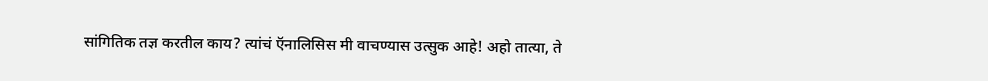सांगितिक तज्ञ करतील काय? त्यांचं ऍनालिसिस मी वाचण्यास उत्सुक आहे! अहो तात्या, ते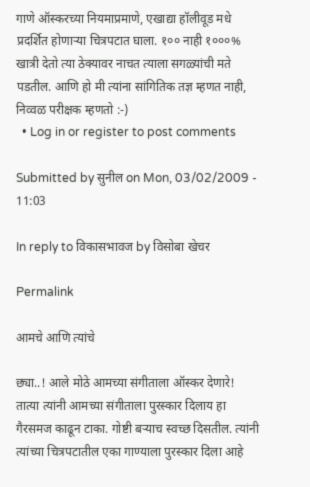गाणे ऑस्करच्या नियमाप्रमाणे, एखाद्या हॉलीवूड मधे प्रदर्शित होणार्‍या चित्रपटात घाला. १०० नाही १०००% खात्री देतो त्या ठेक्यावर नाचत त्याला सगळ्यांची मते पडतील. आणि हो मी त्यांना सांगितिक तज्ञ म्हणत नाही, निव्वळ परीक्षक म्हणतो :-)
  • Log in or register to post comments

Submitted by सुनील on Mon, 03/02/2009 - 11:03

In reply to विकासभावज by विसोबा खेचर

Permalink

आमचे आणि त्यांचे

छ्या..! आले मोठे आमच्या संगीताला ऑस्कर देणारे! तात्या त्यांनी आमच्या संगीताला पुरस्कार दिलाय हा गैरसमज काढून टाका. गोष्टी बर्‍याच स्वच्छ दिसतील. त्यांनी त्यांच्या चित्रपटातील एका गाण्याला पुरस्कार दिला आहे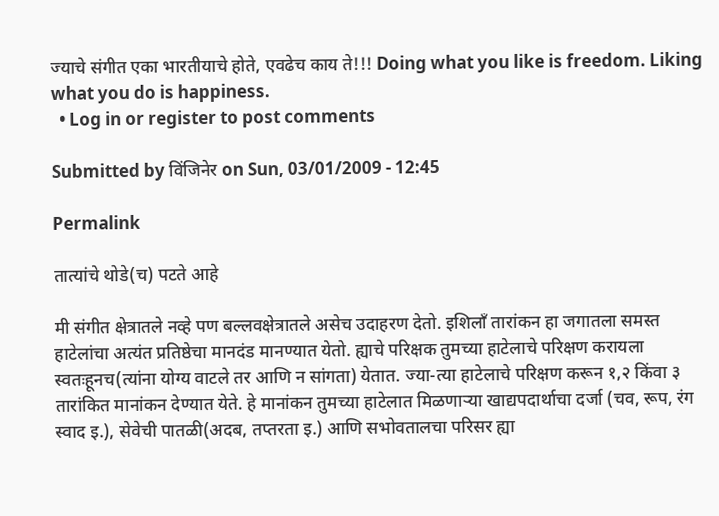ज्याचे संगीत एका भारतीयाचे होते, एवढेच काय ते!!! Doing what you like is freedom. Liking what you do is happiness.
  • Log in or register to post comments

Submitted by विंजिनेर on Sun, 03/01/2009 - 12:45

Permalink

तात्यांचे थोडे(च) पटते आहे

मी संगीत क्षेत्रातले नव्हे पण बल्लवक्षेत्रातले असेच उदाहरण देतो. इशिलॉं तारांकन हा जगातला समस्त हाटेलांचा अत्यंत प्रतिष्ठेचा मानदंड मानण्यात येतो. ह्याचे परिक्षक तुमच्या हाटेलाचे परिक्षण करायला स्वतःहूनच(त्यांना योग्य वाटले तर आणि न सांगता) येतात. ज्या-त्या हाटेलाचे परिक्षण करून १,२ किंवा ३ तारांकित मानांकन देण्यात येते. हे मानांकन तुमच्या हाटेलात मिळणार्‍या खाद्यपदार्थाचा दर्जा (चव, रूप, रंग स्वाद इ.), सेवेची पातळी(अदब, तप्तरता इ.) आणि सभोवतालचा परिसर ह्या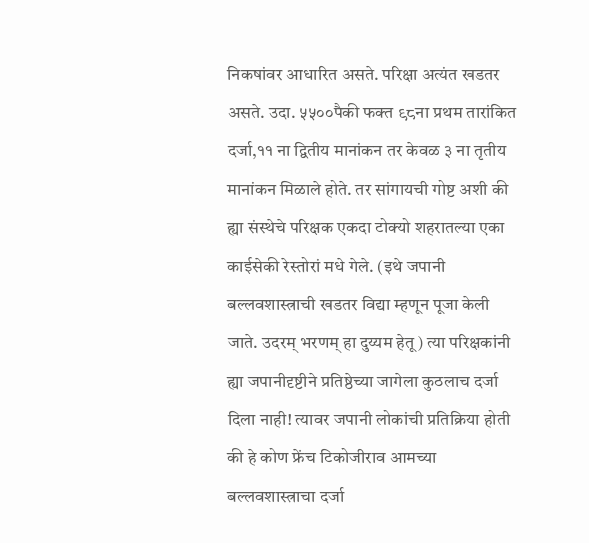निकषांवर आधारित असते. परिक्षा अत्यंत खडतर असते. उदा. ५५००पैकी फक्त ९८ना प्रथम तारांकित दर्जा,११ ना द्वितीय मानांकन तर केवळ ३ ना तृतीय मानांकन मिळाले होते. तर सांगायची गोष्ट अशी की ह्या संस्थेचे परिक्षक एकदा टोक्यो शहरातल्या एका काईसेकी रेस्तोरां मधे गेले. (इथे जपानी बल्लवशास्त्राची खडतर विद्या म्हणून पूजा केली जाते. उदरम् भरणम् हा दुय्यम हेतू) त्या परिक्षकांनी ह्या जपानीदृष्टीने प्रतिष्ठेच्या जागेला कुठलाच दर्जा दिला नाही! त्यावर जपानी लोकांची प्रतिक्रिया होती की हे कोण फ्रेंच टिकोजीराव आमच्या बल्लवशास्त्राचा दर्जा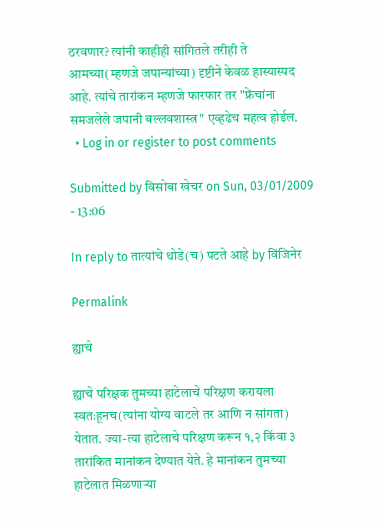ठरवणार? त्यांनी काहीही सांगितले तरीही ते आमच्या(म्हणजे जपान्यांच्या) दृष्टीने केवळ हास्यास्पद आहे. त्यांचे तारांकन म्हणजे फारफार तर "फ्रेंचांना समजलेले जपानी बल्लवशास्त्र" एव्हढेच महत्व होईल.
  • Log in or register to post comments

Submitted by विसोबा खेचर on Sun, 03/01/2009 - 13:06

In reply to तात्यांचे थोडे(च) पटते आहे by विंजिनेर

Permalink

ह्याचे

ह्याचे परिक्षक तुमच्या हाटेलाचे परिक्षण करायला स्वतःहूनच(त्यांना योग्य वाटले तर आणि न सांगता) येतात. ज्या-त्या हाटेलाचे परिक्षण करून १,२ किंवा ३ तारांकित मानांकन देण्यात येते. हे मानांकन तुमच्या हाटेलात मिळणार्‍या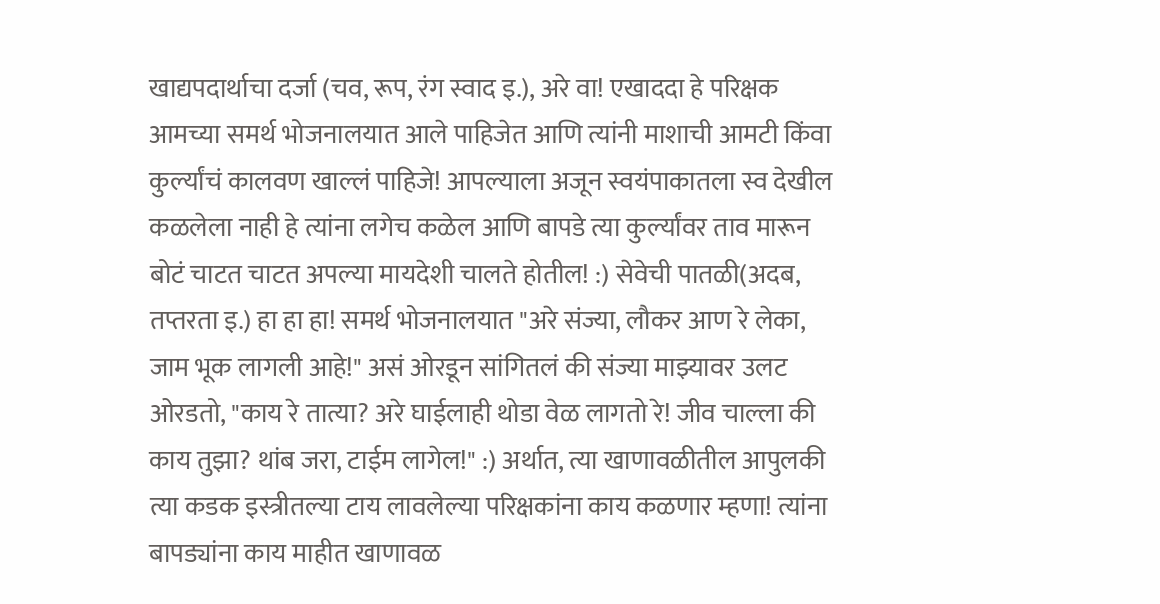खाद्यपदार्थाचा दर्जा (चव, रूप, रंग स्वाद इ.), अरे वा! एखाददा हे परिक्षक आमच्या समर्थ भोजनालयात आले पाहिजेत आणि त्यांनी माशाची आमटी किंवा कुर्ल्यांचं कालवण खाल्लं पाहिजे! आपल्याला अजून स्वयंपाकातला स्व देखील कळलेला नाही हे त्यांना लगेच कळेल आणि बापडे त्या कुर्ल्यांवर ताव मारून बोटं चाटत चाटत अपल्या मायदेशी चालते होतील! :) सेवेची पातळी(अदब, तप्तरता इ.) हा हा हा! समर्थ भोजनालयात "अरे संज्या, लौकर आण रे लेका, जाम भूक लागली आहे!" असं ओरडून सांगितलं की संज्या माझ्यावर उलट ओरडतो, "काय रे तात्या? अरे घाईलाही थोडा वेळ लागतो रे! जीव चाल्ला की काय तुझा? थांब जरा, टाईम लागेल!" :) अर्थात, त्या खाणावळीतील आपुलकी त्या कडक इस्त्रीतल्या टाय लावलेल्या परिक्षकांना काय कळणार म्हणा! त्यांना बापड्यांना काय माहीत खाणावळ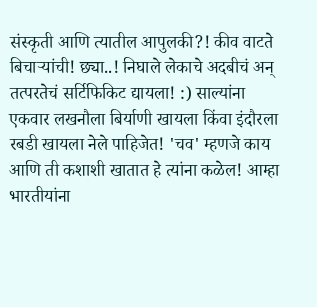संस्कृती आणि त्यातील आपुलकी?! कीव वाटते बिचार्‍यांची! छ्या..! निघाले लेकाचे अदबीचं अन् तत्परतेचं सर्टिफिकिट द्यायला! :) साल्यांना एकवार लखनौला बिर्याणी खायला किंवा इंदौरला रबडी खायला नेले पाहिजेत! 'चव' म्हणजे काय आणि ती कशाशी खातात हे त्यांना कळेल! आम्हा भारतीयांना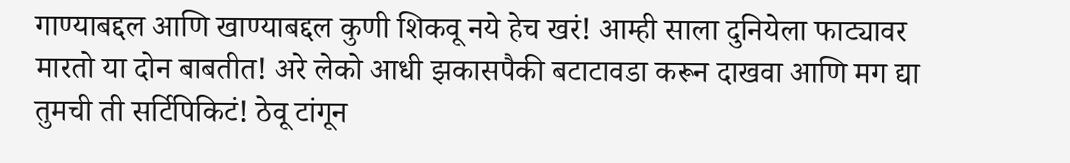गाण्याबद्दल आणि खाण्याबद्दल कुणी शिकवू नये हेच खरं! आम्ही साला दुनियेला फाट्यावर मारतो या दोन बाबतीत! अरे लेको आधी झकासपैकी बटाटावडा करून दाखवा आणि मग द्या तुमची ती सर्टिपिकिटं! ठेवू टांगून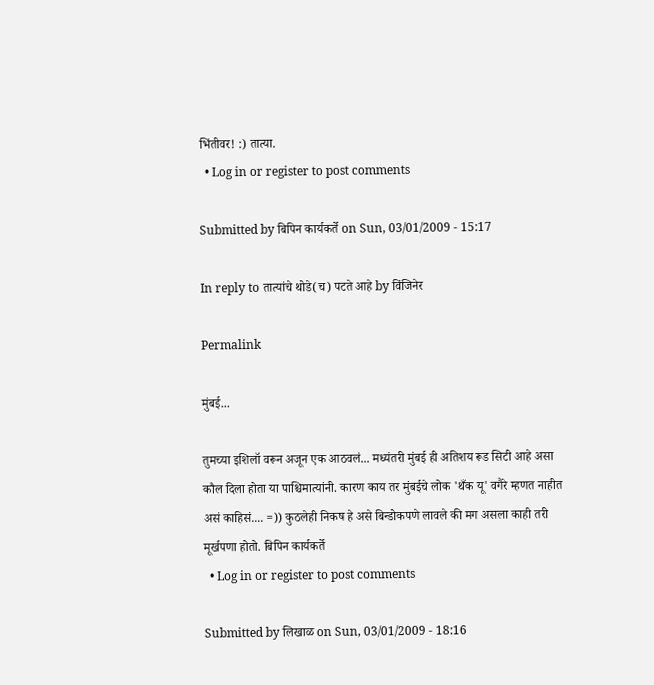भिंतीवर! :) तात्या.
  • Log in or register to post comments

Submitted by बिपिन कार्यकर्ते on Sun, 03/01/2009 - 15:17

In reply to तात्यांचे थोडे(च) पटते आहे by विंजिनेर

Permalink

मुंबई...

तुमच्या इशिलॉ वरून अजून एक आठवलं... मध्यंतरी मुंबई ही अतिशय रूड सिटी आहे असा कौल दिला होता या पाश्चिमात्यांनी. कारण काय तर मुंबईचे लोक 'थँक यू' वगैरे म्हणत नाहीत असं काहिसं.... =)) कुठलेही निकष हे असे बिन्डोकपणे लावले की मग असला काही तरी मूर्खपणा होतो. बिपिन कार्यकर्ते
  • Log in or register to post comments

Submitted by लिखाळ on Sun, 03/01/2009 - 18:16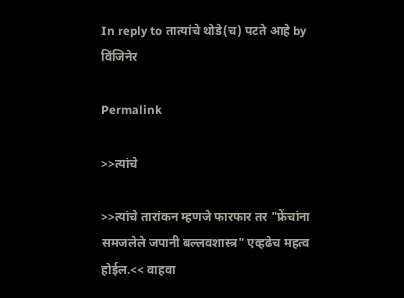In reply to तात्यांचे थोडे(च) पटते आहे by विंजिनेर

Permalink

>>त्यांचे

>>त्यांचे तारांकन म्हणजे फारफार तर "फ्रेंचांना समजलेले जपानी बल्लवशास्त्र" एव्हढेच महत्व होईल.<< वाहवा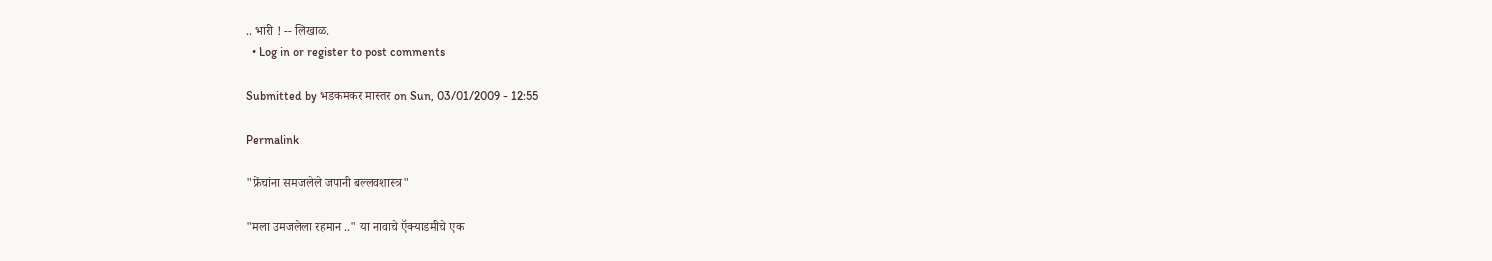.. भारी ! -- लिखाळ.
  • Log in or register to post comments

Submitted by भडकमकर मास्तर on Sun, 03/01/2009 - 12:55

Permalink

"फ्रेंचांना समजलेले जपानी बल्लवशास्त्र"

"मला उमजलेला रहमान .." या नावाचे ऍक्याडमीचे एक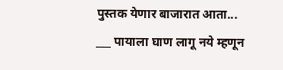पुस्तक येणार बाजारात आता... ___ पायाला घाण लागू नये म्हणून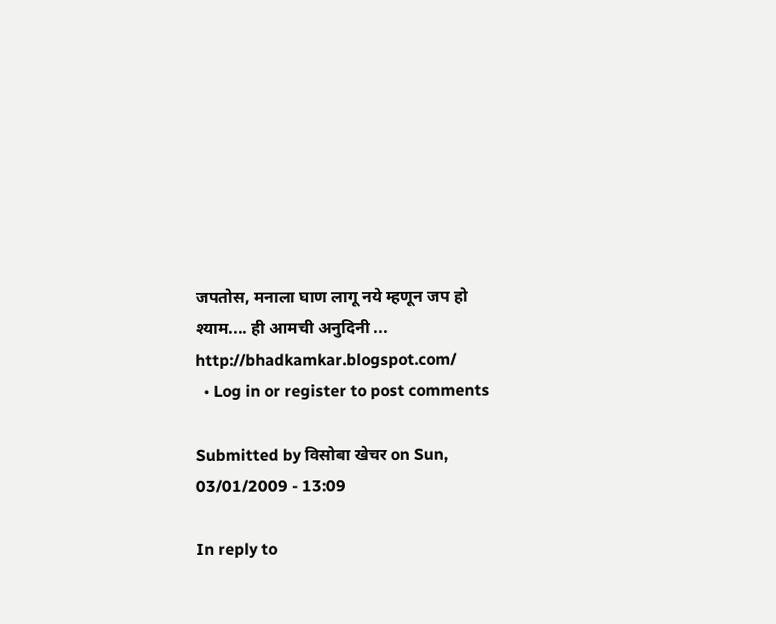जपतोस, मनाला घाण लागू नये म्हणून जप हो श्याम.... ही आमची अनुदिनी ... http://bhadkamkar.blogspot.com/
  • Log in or register to post comments

Submitted by विसोबा खेचर on Sun, 03/01/2009 - 13:09

In reply to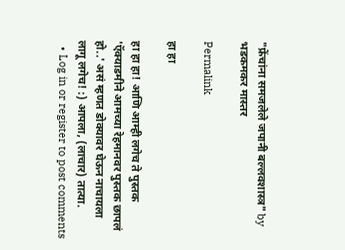"फ्रेंचांना समजलेले जपानी बल्लवशास्त्र" by भडकमकर मास्तर

Permalink

हा हा

हा हा हा! आणि आम्ही लगेच ते पुस्तक 'ऍक्याडमीने आमच्या रेहमानवर पुस्तक छापलं हो..' असं म्हणत डोक्यावर घेऊन नाचायला लागू लगेच! :) आपला, (लाचार) तात्या.
  • Log in or register to post comments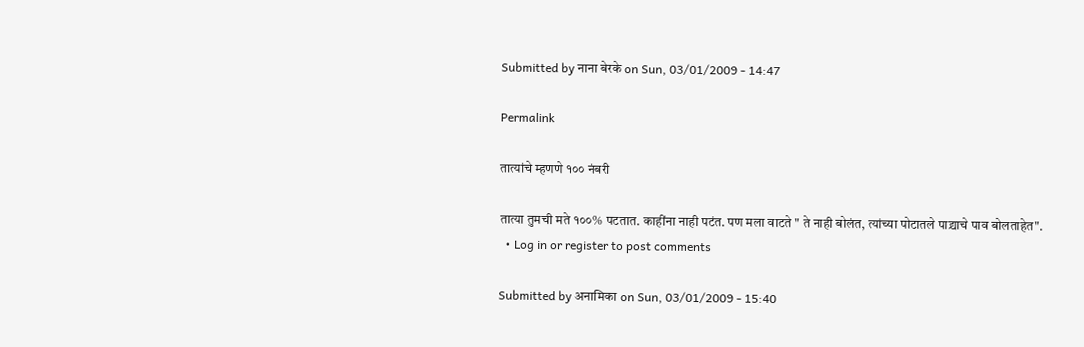Submitted by नाना बेरके on Sun, 03/01/2009 - 14:47

Permalink

तात्यांचे म्हणणे १०० नंबरी

तात्या तुमची मते १००% पटतात. काहींना नाही पटंत. पण मला वाटते " ते नाही बोलंत, त्यांच्या पोटातले पाद्र्याचे पाव बोलताहेत".
  • Log in or register to post comments

Submitted by अनामिका on Sun, 03/01/2009 - 15:40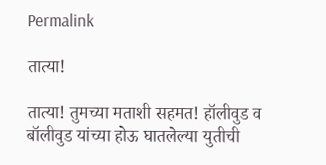Permalink

तात्या!

तात्या! तुमच्या मताशी सहमत! हॉलीवुड व बॉलीवुड यांच्या होऊ घातलेल्या युतीची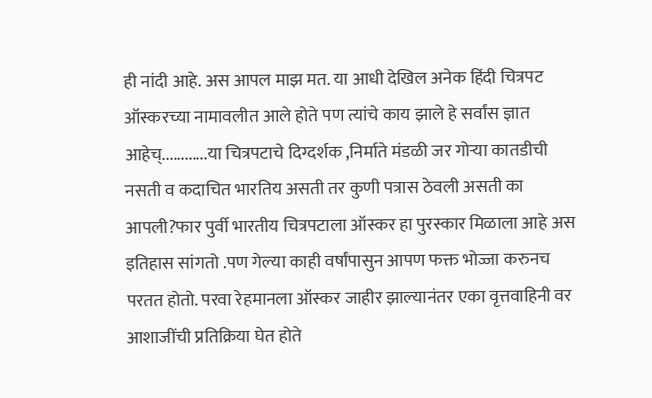ही नांदी आहे. अस आपल माझ मत. या आधी देखिल अनेक हिंदी चित्रपट ऑस्करच्या नामावलीत आले होते पण त्यांचे काय झाले हे सर्वांस ज्ञात आहेच्............या चित्रपटाचे दिग्दर्शक ,निर्माते मंडळी जर गोर्‍या कातडीची नसती व कदाचित भारतिय असती तर कुणी पत्रास ठेवली असती का आपली?फार पुर्वी भारतीय चित्रपटाला ऑस्कर हा पुरस्कार मिळाला आहे अस इतिहास सांगतो .पण गेल्या काही वर्षांपासुन आपण फक्त भोज्जा करुनच परतत होतो. परवा रेहमानला ऑस्कर जाहीर झाल्यानंतर एका वृत्तवाहिनी वर आशाजींची प्रतिक्रिया घेत होते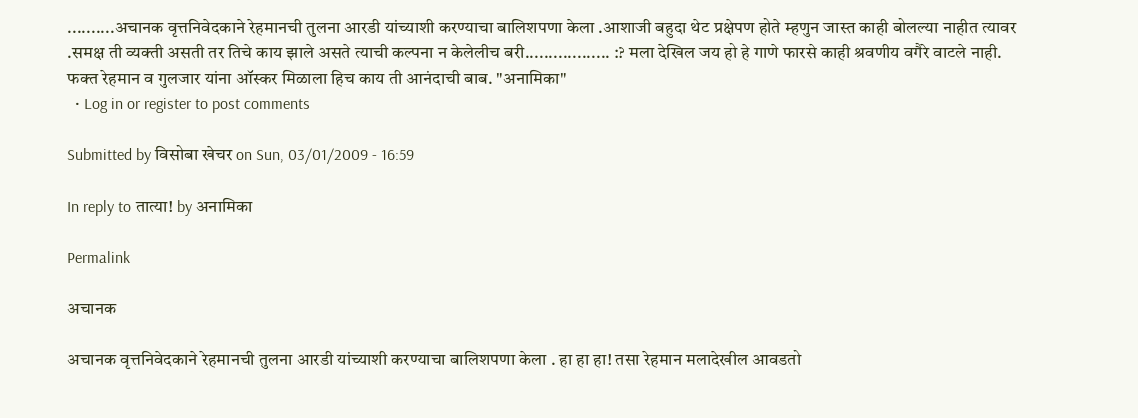..........अचानक वृत्तनिवेदकाने रेहमानची तुलना आरडी यांच्याशी करण्याचा बालिशपणा केला .आशाजी बहुदा थेट प्रक्षेपण होते म्हणुन जास्त काही बोलल्या नाहीत त्यावर .समक्ष ती व्यक्ती असती तर तिचे काय झाले असते त्याची कल्पना न केलेलीच बरी.................. :? मला देखिल जय हो हे गाणे फारसे काही श्रवणीय वगैरे वाटले नाही. फक्त रेहमान व गुलजार यांना ऑस्कर मिळाला हिच काय ती आनंदाची बाब. "अनामिका"
  • Log in or register to post comments

Submitted by विसोबा खेचर on Sun, 03/01/2009 - 16:59

In reply to तात्या! by अनामिका

Permalink

अचानक

अचानक वृत्तनिवेदकाने रेहमानची तुलना आरडी यांच्याशी करण्याचा बालिशपणा केला . हा हा हा! तसा रेहमान मलादेखील आवडतो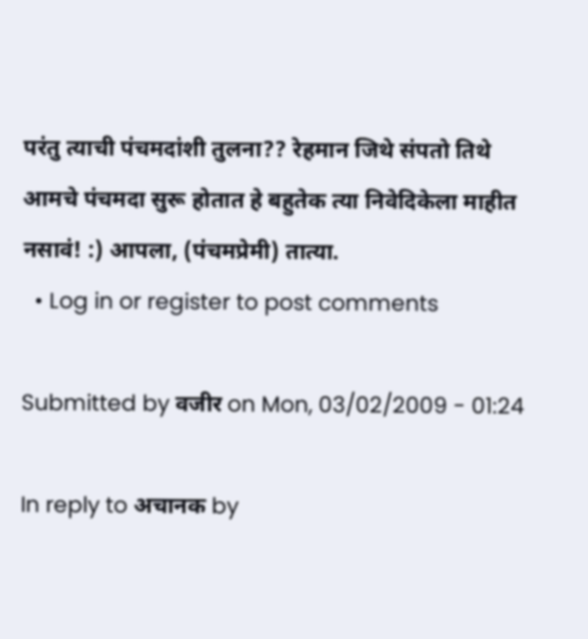परंतु त्याची पंचमदांशी तुलना?? रेहमान जिथे संपतो तिथे आमचे पंचमदा सुरू होतात हे बहुतेक त्या निवेदिकेला माहीत नसावं! :) आपला, (पंचमप्रेमी) तात्या.
  • Log in or register to post comments

Submitted by वजीर on Mon, 03/02/2009 - 01:24

In reply to अचानक by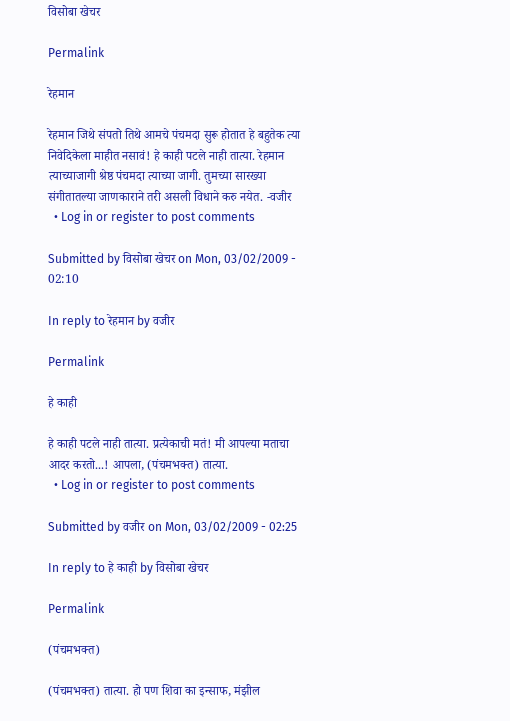विसोबा खेचर

Permalink

रेहमान

रेहमान जिथे संपतो तिथे आमचे पंचमदा सुरू होतात हे बहुतेक त्या निवेदिकेला माहीत नसावं! हे काही पटले नाही तात्या. रेहमान त्याच्याजागी श्रेष्ठ पंचमदा त्याच्या जागी. तुमच्या सारख्या संगीतातल्या जाणकाराने तरी असली विधाने करु नयेत. -वजीर
  • Log in or register to post comments

Submitted by विसोबा खेचर on Mon, 03/02/2009 - 02:10

In reply to रेहमान by वजीर

Permalink

हे काही

हे काही पटले नाही तात्या. प्रत्येकाची मतं! मी आपल्या मताचा आदर करतो...! आपला, (पंचमभक्त) तात्या.
  • Log in or register to post comments

Submitted by वजीर on Mon, 03/02/2009 - 02:25

In reply to हे काही by विसोबा खेचर

Permalink

(पंचमभक्त)

(पंचमभक्त) तात्या. हो पण शिवा का इन्साफ, मंझील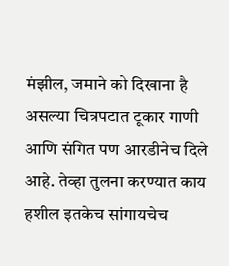मंझील, जमाने को दिखाना है असल्या चित्रपटात टूकार गाणी आणि संगित पण आरडीनेच दिले आहे. तेव्हा तुलना करण्यात काय हशील इतकेच सांगायचेच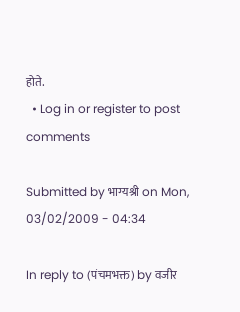होते.
  • Log in or register to post comments

Submitted by भाग्यश्री on Mon, 03/02/2009 - 04:34

In reply to (पंचमभक्त) by वजीर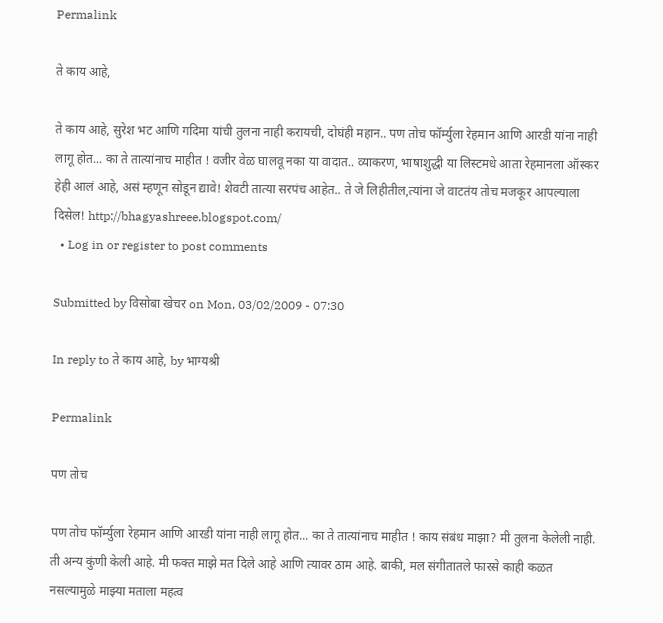Permalink

ते काय आहे,

ते काय आहे, सुरेश भट आणि गदिमा यांची तुलना नाही करायची, दोघंही महान.. पण तोच फॉर्म्युला रेहमान आणि आरडी यांना नाही लागू होत... का ते तात्यांनाच माहीत ! वजीर वेळ घालवू नका या वादात.. व्याकरण, भाषाशुद्धी या लिस्टमधे आता रेहमानला ऑस्कर हेही आलं आहे, असं म्हणून सोडून द्यावे! शेवटी तात्या सरपंच आहेत.. ते जे लिहीतील,त्यांना जे वाटतंय तोच मजकूर आपल्याला दिसेल! http://bhagyashreee.blogspot.com/
  • Log in or register to post comments

Submitted by विसोबा खेचर on Mon, 03/02/2009 - 07:30

In reply to ते काय आहे, by भाग्यश्री

Permalink

पण तोच

पण तोच फॉर्म्युला रेहमान आणि आरडी यांना नाही लागू होत... का ते तात्यांनाच माहीत ! काय संबंध माझा? मी तुलना केलेली नाही. ती अन्य कुंणी केली आहे. मी फक्त माझे मत दिले आहे आणि त्यावर ठाम आहे. बाकी, मल संगीतातले फारसे काही कळत नसल्यामुळे माझ्या मताला महत्व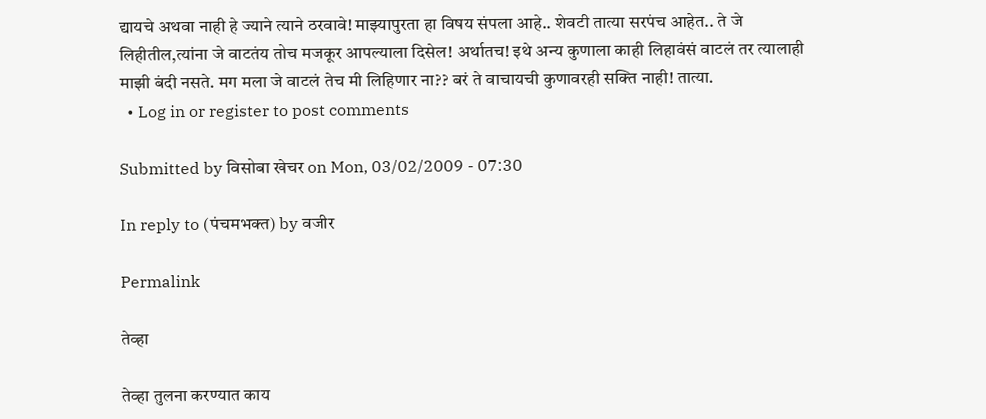द्यायचे अथवा नाही हे ज्याने त्याने ठरवावे! माझ्यापुरता हा विषय संपला आहे.. शेवटी तात्या सरपंच आहेत.. ते जे लिहीतील,त्यांना जे वाटतंय तोच मजकूर आपल्याला दिसेल! अर्थातच! इथे अन्य कुणाला काही लिहावंसं वाटलं तर त्यालाही माझी बंदी नसते. मग मला जे वाटलं तेच मी लिहिणार ना?? बरं ते वाचायची कुणावरही सक्ति नाही! तात्या.
  • Log in or register to post comments

Submitted by विसोबा खेचर on Mon, 03/02/2009 - 07:30

In reply to (पंचमभक्त) by वजीर

Permalink

तेव्हा

तेव्हा तुलना करण्यात काय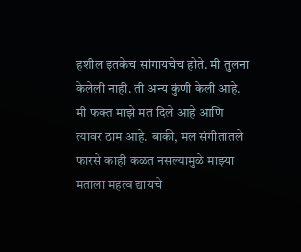हशील इतकेच सांगायचेच होते. मी तुलना केलेली नाही. ती अन्य कुंणी केली आहे. मी फक्त माझे मत दिले आहे आणि त्यावर ठाम आहे. बाकी, मल संगीतातले फारसे काही कळत नसल्यामुळे माझ्या मताला महत्व द्यायचे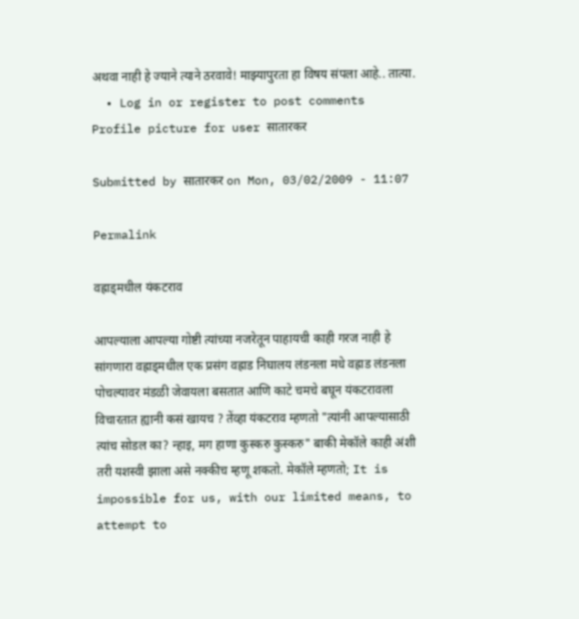अथवा नाही हे ज्याने त्याने ठरवावे! माझ्यापुरता हा विषय संपला आहे.. तात्या.
  • Log in or register to post comments
Profile picture for user सातारकर

Submitted by सातारकर on Mon, 03/02/2009 - 11:07

Permalink

वह्राड्मधील यंकटराव

आपल्याला आपल्या गोष्टी त्यांच्या नजरेतून पाहायची काही गरज नाही हे सांगणारा वह्राड्मधील एक प्रसंग वह्राड निघालय लंडनला मधे वह्राड लंडनला पोचल्यावर मंडळी जेवायला बसतात आणि काटे चमचे बघून यंकटरावला विचारतात ह्यानी कसं खायच ? तेंव्हा यंकटराव म्हणतो "त्यांनी आपल्यासाठी त्यांच सोडल का? न्हाइ, मग हाणा कुस्करु कुस्करु" बाकी मेकॉले काही अंशी तरी यशस्वी झाला असे नक्कीच म्हणू शकतो. मेकॉले म्हणतो; It is impossible for us, with our limited means, to attempt to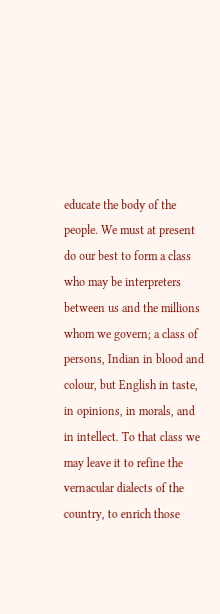educate the body of the people. We must at present do our best to form a class who may be interpreters between us and the millions whom we govern; a class of persons, Indian in blood and colour, but English in taste, in opinions, in morals, and in intellect. To that class we may leave it to refine the vernacular dialects of the country, to enrich those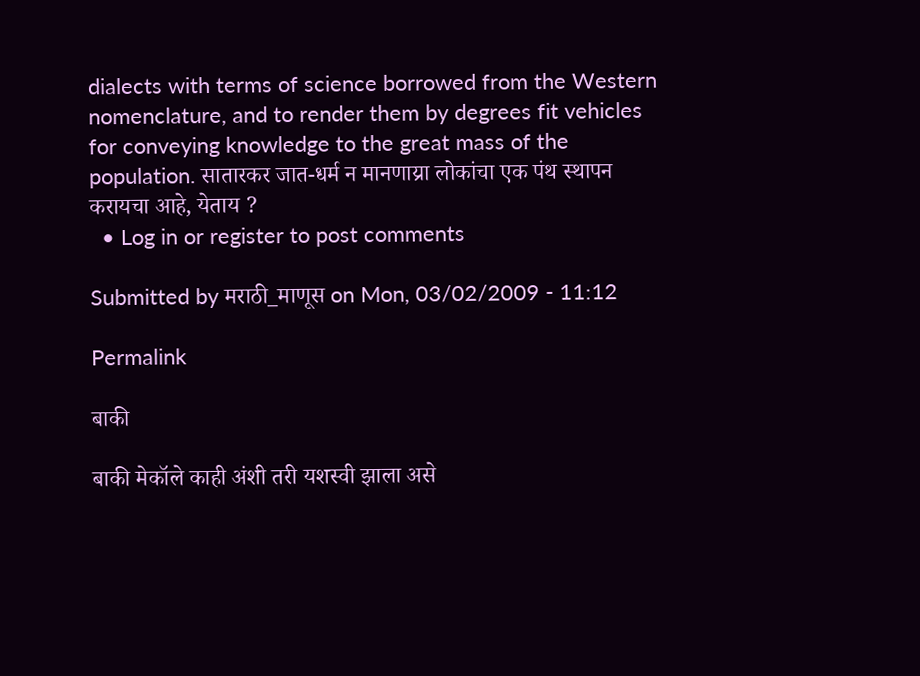dialects with terms of science borrowed from the Western nomenclature, and to render them by degrees fit vehicles for conveying knowledge to the great mass of the population. सातारकर जात-धर्म न मानणाय्रा लोकांचा एक पंथ स्थापन करायचा आहे, येताय ?
  • Log in or register to post comments

Submitted by मराठी_माणूस on Mon, 03/02/2009 - 11:12

Permalink

बाकी

बाकी मेकॉले काही अंशी तरी यशस्वी झाला असे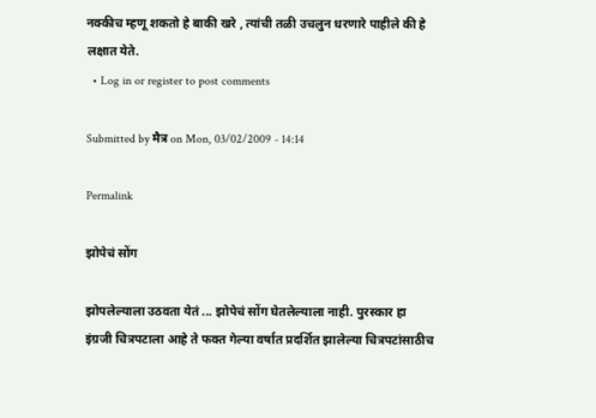नक्कीच म्हणू शकतो हे बाकी खरे , त्यांची तळी उचलुन धरणारे पाहीले की हे लक्षात येते.
  • Log in or register to post comments

Submitted by मैत्र on Mon, 03/02/2009 - 14:14

Permalink

झोपेचं सोंग

झोपलेल्याला उठवता येतं ... झोपेचं सोंग घेतलेल्याला नाही. पुरस्कार हा इंग्रजी चित्रपटाला आहे ते फक्त गेल्या वर्षात प्रदर्शित झालेल्या चित्रपटांसाठीच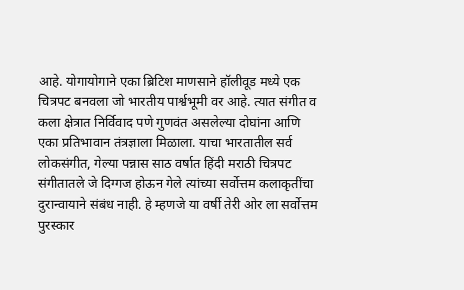आहे. योगायोगाने एका ब्रिटिश माणसाने हॉलीवूड मध्ये एक चित्रपट बनवला जो भारतीय पार्श्वभूमी वर आहे. त्यात संगीत व कला क्षेत्रात निर्विवाद पणे गुणवंत असलेल्या दोघांना आणि एका प्रतिभावान तंत्रज्ञाला मिळाला. याचा भारतातील सर्व लोकसंगीत, गेल्या पन्नास साठ वर्षात हिंदी मराठी चित्रपट संगीतातले जे दिग्गज होऊन गेले त्यांच्या सर्वोत्तम कलाकृतींचा दुरान्वायाने संबंध नाही. हे म्हणजे या वर्षी तेरी ओर ला सर्वोत्तम पुरस्कार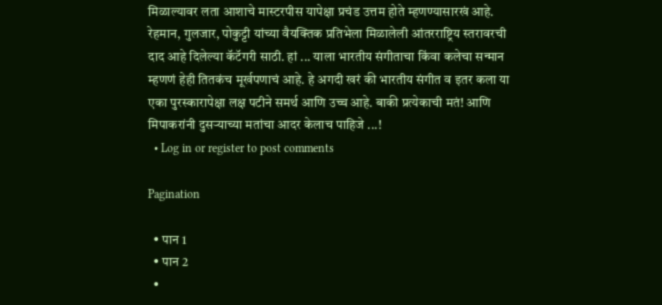मिळाल्यावर लता आशाचे मास्टरपीस यापेक्षा प्रचंड उत्तम होते म्हणण्यासारखं आहे. रेहमान, गुलजार, पोकुट्टी यांच्या वैयक्तिक प्रतिभेला मिळालेली आंतरराष्ट्रिय स्तरावरची दाद आहे दिलेल्या कॅटॅगरी साठी. हां ... याला भारतीय संगीताचा किंवा कलेचा सन्मान म्हणणं हेही तितकंच मूर्खपणाचं आहे. हे अगदी खरं की भारतीय संगीत व इतर कला या एका पुरस्कारापेक्षा लक्ष पटीने समर्थ आणि उच्च आहे. बाकी प्रत्येकाची मतं! आणि मिपाकरांनी दुसर्‍याच्या मतांचा आदर केलाच पाहिजे ...!
  • Log in or register to post comments

Pagination

  • पान 1
  • पान 2
  •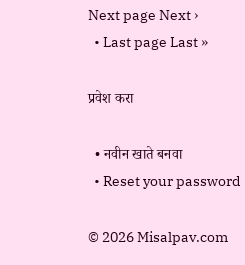Next page Next ›
  • Last page Last »

प्रवेश करा

  • नवीन खाते बनवा
  • Reset your password

© 2026 Misalpav.com